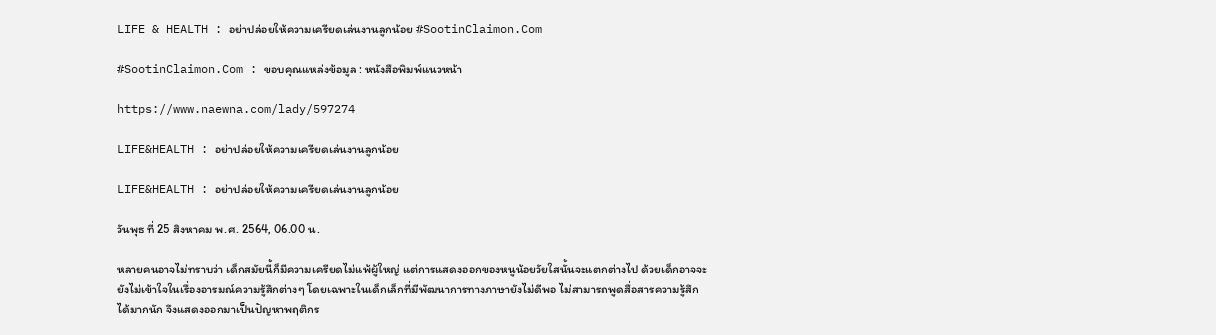LIFE & HEALTH : อย่าปล่อยให้ความเครียดเล่นงานลูกน้อย #SootinClaimon.Com

#SootinClaimon.Com : ขอบคุณแหล่งข้อมูล : หนังสือพิมพ์แนวหน้า

https://www.naewna.com/lady/597274

LIFE&HEALTH : อย่าปล่อยให้ความเครียดเล่นงานลูกน้อย

LIFE&HEALTH : อย่าปล่อยให้ความเครียดเล่นงานลูกน้อย

วันพุธ ที่ 25 สิงหาคม พ.ศ. 2564, 06.00 น.

หลายคนอาจไม่ทราบว่า เด็กสมัยนี้ก็มีความเครียดไม่แพ้ผู้ใหญ่ แต่การแสดงออกของหนูน้อยวัยใสนั้นจะแตกต่างไป ด้วยเด็กอาจจะยังไม่เข้าใจในเรื่องอารมณ์ความรู้สึกต่างๆ โดยเฉพาะในเด็กเล็กที่มีพัฒนาการทางภาษายังไม่ดีพอ ไม่สามารถพูดสื่อสารความรู้สึกได้มากนัก จึงแสดงออกมาเป็นปัญหาพฤติกร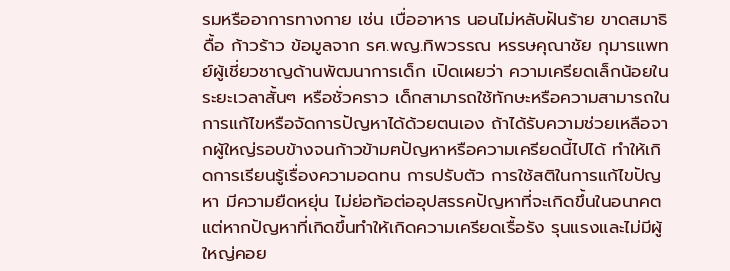รมหรืออาการทางกาย เช่น เบื่ออาหาร นอนไม่หลับฝันร้าย ขาดสมาธิ ดื้อ ก้าวร้าว ข้อมูลจาก รศ.พญ.ทิพวรรณ หรรษคุณาชัย กุมารแพทย์ผู้เชี่ยวชาญด้านพัฒนาการเด็ก เปิดเผยว่า ความเครียดเล็กน้อยในระยะเวลาสั้นๆ หรือชั่วคราว เด็กสามารถใช้ทักษะหรือความสามารถในการแก้ไขหรือจัดการปัญหาได้ด้วยตนเอง ถ้าได้รับความช่วยเหลือจากผู้ใหญ่รอบข้างจนก้าวข้ามฅปัญหาหรือความเครียดนี้ไปได้ ทำให้เกิดการเรียนรู้เรื่องความอดทน การปรับตัว การใช้สติในการแก้ไขปัญหา มีความยืดหยุ่น ไม่ย่อท้อต่ออุปสรรคปัญหาที่จะเกิดขึ้นในอนาคต แต่หากปัญหาที่เกิดขึ้นทำให้เกิดความเครียดเรื้อรัง รุนแรงและไม่มีผู้ใหญ่คอย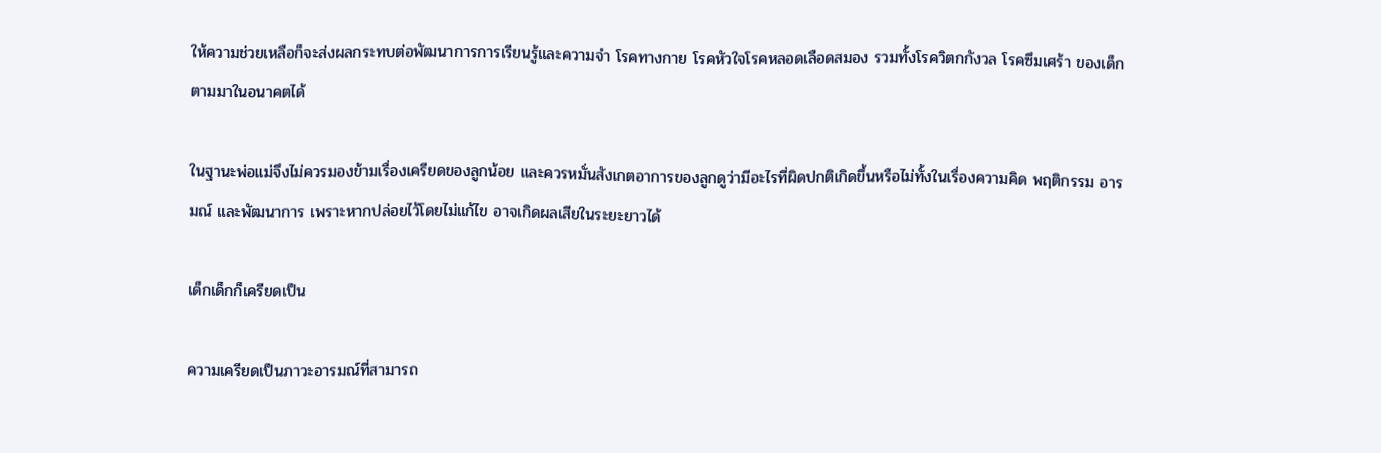ให้ความช่วยเหลือก็จะส่งผลกระทบต่อพัฒนาการการเรียนรู้และความจำ โรคทางกาย โรคหัวใจโรคหลอดเลือดสมอง รวมทั้งโรควิตกกังวล โรคซึมเศร้า ของเด็กตามมาในอนาคตได้

ในฐานะพ่อแม่จึงไม่ควรมองข้ามเรื่องเครียดของลูกน้อย และควรหมั่นสังเกตอาการของลูกดูว่ามีอะไรที่ผิดปกติเกิดขึ้นหรือไม่ทั้งในเรื่องความคิด พฤติกรรม อารมณ์ และพัฒนาการ เพราะหากปล่อยไว้โดยไม่แก้ไข อาจเกิดผลเสียในระยะยาวได้

เด็กเด็กก็เครียดเป็น

ความเครียดเป็นภาวะอารมณ์ที่สามารถ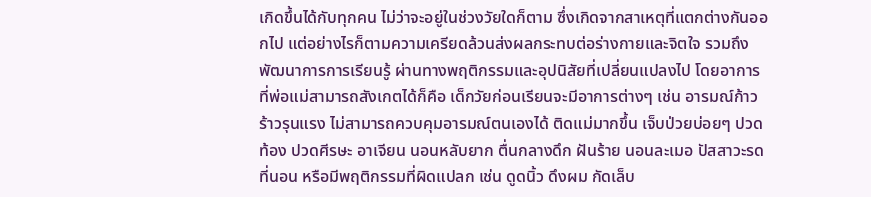เกิดขึ้นได้กับทุกคน ไม่ว่าจะอยู่ในช่วงวัยใดก็ตาม ซึ่งเกิดจากสาเหตุที่แตกต่างกันออกไป แต่อย่างไรก็ตามความเครียดล้วนส่งผลกระทบต่อร่างกายและจิตใจ รวมถึงพัฒนาการการเรียนรู้ ผ่านทางพฤติกรรมและอุปนิสัยที่เปลี่ยนแปลงไป โดยอาการที่พ่อแม่สามารถสังเกตได้ก็คือ เด็กวัยก่อนเรียนจะมีอาการต่างๆ เช่น อารมณ์ก้าวร้าวรุนแรง ไม่สามารถควบคุมอารมณ์ตนเองได้ ติดแม่มากขึ้น เจ็บป่วยบ่อยๆ ปวดท้อง ปวดศีรษะ อาเจียน นอนหลับยาก ตื่นกลางดึก ฝันร้าย นอนละเมอ ปัสสาวะรดที่นอน หรือมีพฤติกรรมที่ผิดแปลก เช่น ดูดนิ้ว ดึงผม กัดเล็บ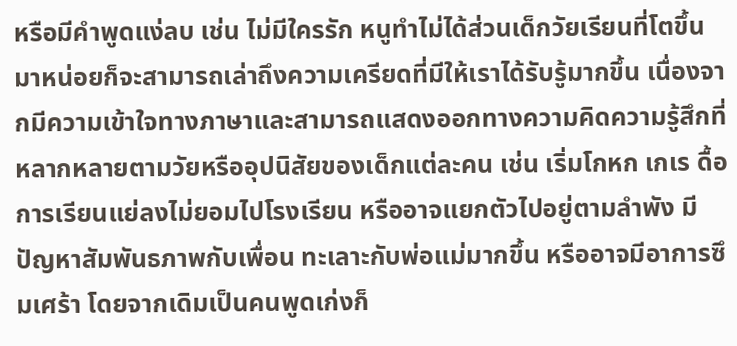หรือมีคำพูดแง่ลบ เช่น ไม่มีใครรัก หนูทำไม่ได้ส่วนเด็กวัยเรียนที่โตขึ้นมาหน่อยก็จะสามารถเล่าถึงความเครียดที่มีให้เราได้รับรู้มากขึ้น เนื่องจากมีความเข้าใจทางภาษาและสามารถแสดงออกทางความคิดความรู้สึกที่หลากหลายตามวัยหรืออุปนิสัยของเด็กแต่ละคน เช่น เริ่มโกหก เกเร ดื้อ การเรียนแย่ลงไม่ยอมไปโรงเรียน หรืออาจแยกตัวไปอยู่ตามลำพัง มีปัญหาสัมพันธภาพกับเพื่อน ทะเลาะกับพ่อแม่มากขึ้น หรืออาจมีอาการซึมเศร้า โดยจากเดิมเป็นคนพูดเก่งก็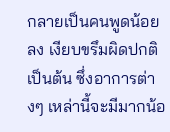กลายเป็นคนพูดน้อยลง เงียบขรึมผิดปกติ เป็นต้น ซึ่งอาการต่างๆ เหล่านี้จะมีมากน้อ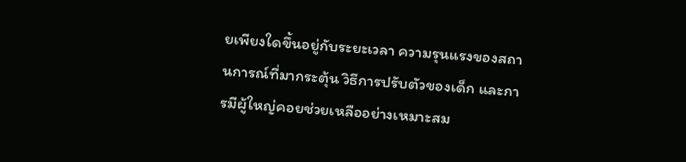ยเพียงใดขึ้นอยู่กับระยะเวลา ความรุนแรงของสถานการณ์ที่มากระตุ้น วิธีการปรับตัวของเด็ก และการมีผู้ใหญ่คอยช่วยเหลืออย่างเหมาะสม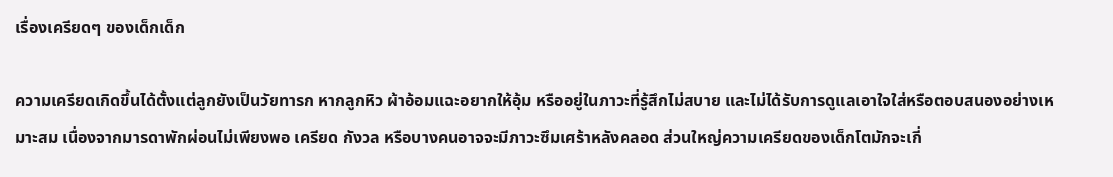เรื่องเครียดๆ ของเด็กเด็ก

ความเครียดเกิดขึ้นได้ตั้งแต่ลูกยังเป็นวัยทารก หากลูกหิว ผ้าอ้อมแฉะอยากให้อุ้ม หรืออยู่ในภาวะที่รู้สึกไม่สบาย และไม่ได้รับการดูแลเอาใจใส่หรือตอบสนองอย่างเหมาะสม เนื่องจากมารดาพักผ่อนไม่เพียงพอ เครียด กังวล หรือบางคนอาจจะมีภาวะซึมเศร้าหลังคลอด ส่วนใหญ่ความเครียดของเด็กโตมักจะเกี่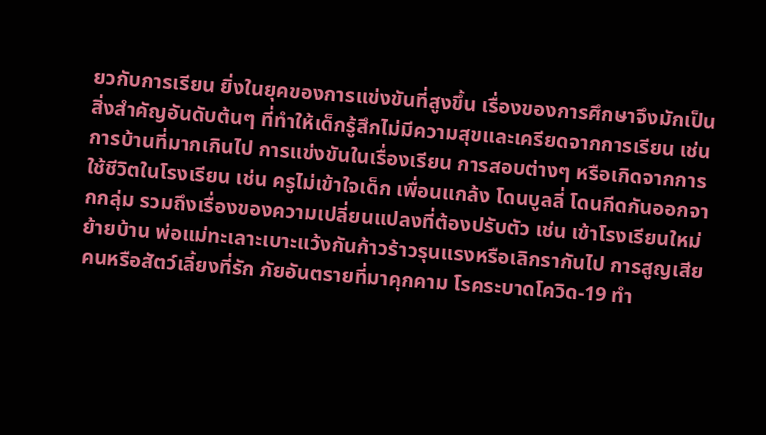ยวกับการเรียน ยิ่งในยุคของการแข่งขันที่สูงขึ้น เรื่องของการศึกษาจึงมักเป็นสิ่งสำคัญอันดับต้นๆ ที่ทำให้เด็กรู้สึกไม่มีความสุขและเครียดจากการเรียน เช่น การบ้านที่มากเกินไป การแข่งขันในเรื่องเรียน การสอบต่างๆ หรือเกิดจากการใช้ชีวิตในโรงเรียน เช่น ครูไม่เข้าใจเด็ก เพื่อนแกล้ง โดนบูลลี่ โดนกีดกันออกจากกลุ่ม รวมถึงเรื่องของความเปลี่ยนแปลงที่ต้องปรับตัว เช่น เข้าโรงเรียนใหม่ ย้ายบ้าน พ่อแม่ทะเลาะเบาะแว้งกันก้าวร้าวรุนแรงหรือเลิกรากันไป การสูญเสียคนหรือสัตว์เลี้ยงที่รัก ภัยอันตรายที่มาคุกคาม โรคระบาดโควิด-19 ทำ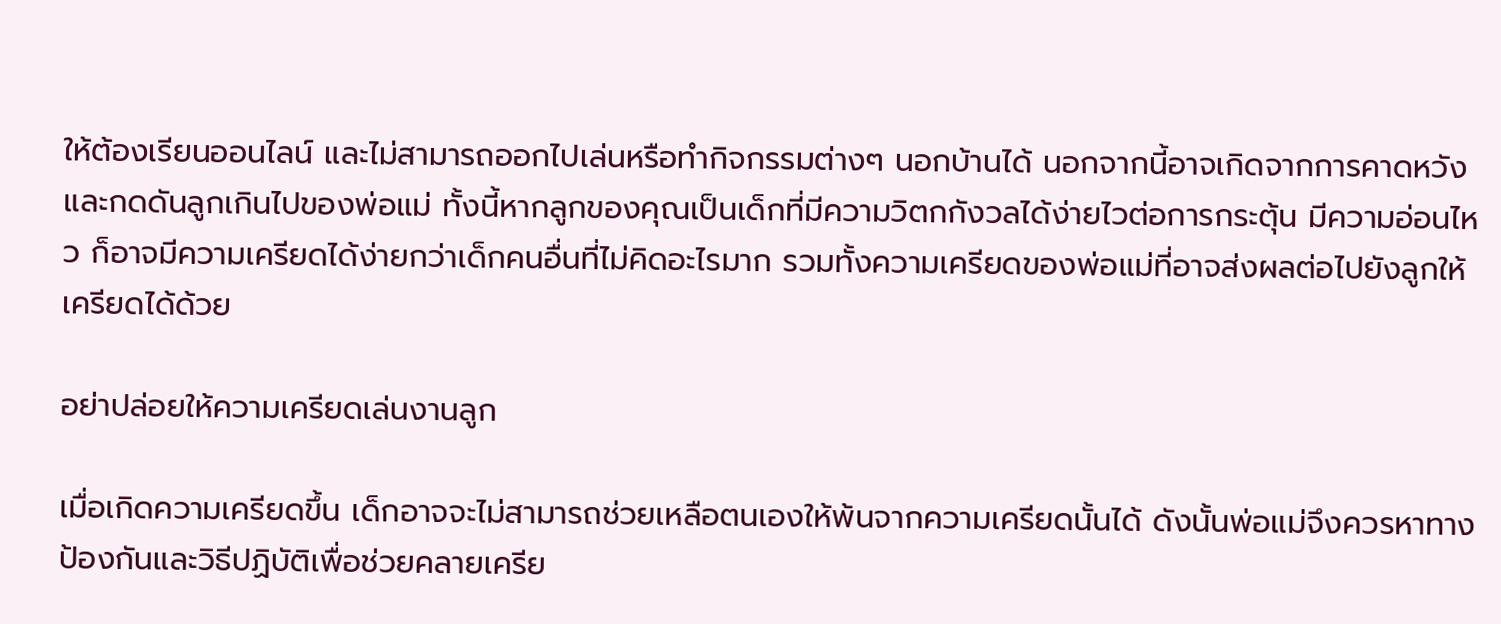ให้ต้องเรียนออนไลน์ และไม่สามารถออกไปเล่นหรือทำกิจกรรมต่างๆ นอกบ้านได้ นอกจากนี้อาจเกิดจากการคาดหวังและกดดันลูกเกินไปของพ่อแม่ ทั้งนี้หากลูกของคุณเป็นเด็กที่มีความวิตกกังวลได้ง่ายไวต่อการกระตุ้น มีความอ่อนไหว ก็อาจมีความเครียดได้ง่ายกว่าเด็กคนอื่นที่ไม่คิดอะไรมาก รวมทั้งความเครียดของพ่อแม่ที่อาจส่งผลต่อไปยังลูกให้เครียดได้ด้วย

อย่าปล่อยให้ความเครียดเล่นงานลูก

เมื่อเกิดความเครียดขึ้น เด็กอาจจะไม่สามารถช่วยเหลือตนเองให้พ้นจากความเครียดนั้นได้ ดังนั้นพ่อแม่จึงควรหาทางป้องกันและวิธีปฏิบัติเพื่อช่วยคลายเครีย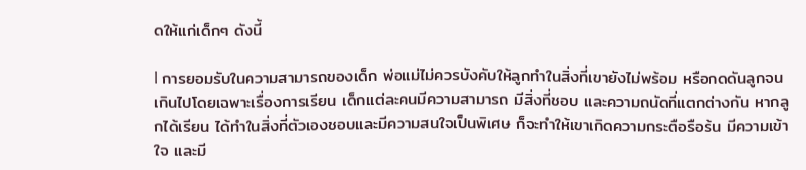ดให้แก่เด็กๆ ดังนี้

l การยอมรับในความสามารถของเด็ก พ่อแม่ไม่ควรบังคับให้ลูกทำในสิ่งที่เขายังไม่พร้อม หรือกดดันลูกจนเกินไปโดยเฉพาะเรื่องการเรียน เด็กเเต่ละคนมีความสามารถ มีสิ่งที่ชอบ และความถนัดที่แตกต่างกัน หากลูกได้เรียน ได้ทำในสิ่งที่ตัวเองชอบและมีความสนใจเป็นพิเศษ ก็จะทำให้เขาเกิดความกระตือรือร้น มีความเข้าใจ และมี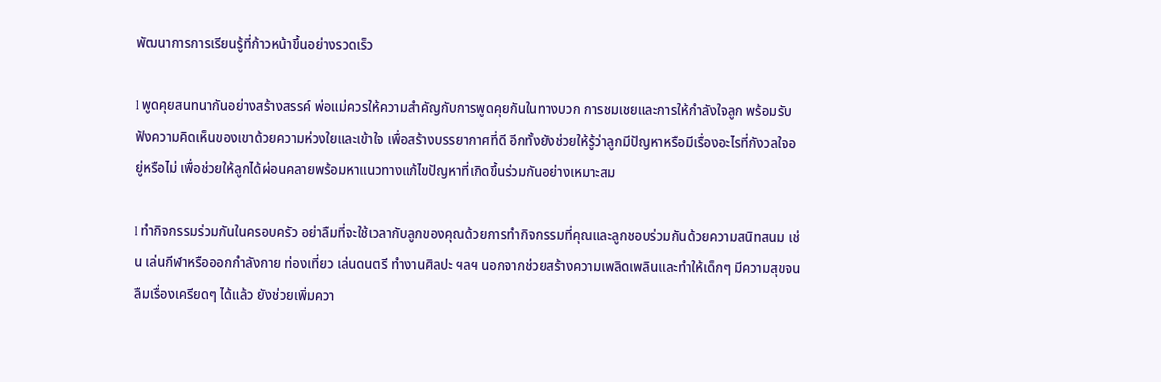พัฒนาการการเรียนรู้ที่ก้าวหน้าขึ้นอย่างรวดเร็ว

l พูดคุยสนทนากันอย่างสร้างสรรค์ พ่อแม่ควรให้ความสำคัญกับการพูดคุยกันในทางบวก การชมเชยและการให้กำลังใจลูก พร้อมรับฟังความคิดเห็นของเขาด้วยความห่วงใยและเข้าใจ เพื่อสร้างบรรยากาศที่ดี อีกทั้งยังช่วยให้รู้ว่าลูกมีปัญหาหรือมีเรื่องอะไรที่กังวลใจอยู่หรือไม่ เพื่อช่วยให้ลูกได้ผ่อนคลายพร้อมหาแนวทางแก้ไขปัญหาที่เกิดขึ้นร่วมกันอย่างเหมาะสม

l ทำกิจกรรมร่วมกันในครอบครัว อย่าลืมที่จะใช้เวลากับลูกของคุณด้วยการทำกิจกรรมที่คุณและลูกชอบร่วมกันด้วยความสนิทสนม เช่น เล่นกีฬาหรือออกกำลังกาย ท่องเที่ยว เล่นดนตรี ทำงานศิลปะ ฯลฯ นอกจากช่วยสร้างความเพลิดเพลินและทำให้เด็กๆ มีความสุขจนลืมเรื่องเครียดๆ ได้แล้ว ยังช่วยเพิ่มควา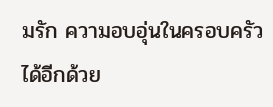มรัก ความอบอุ่นในครอบครัวได้อีกด้วย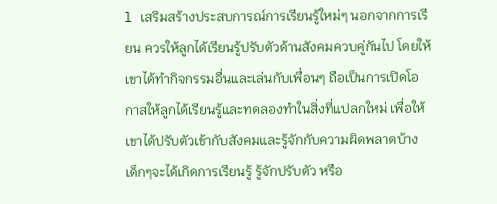l เสริมสร้างประสบการณ์การเรียนรู้ใหม่ๆ นอกจากการเรียน ควรให้ลูกได้เรียนรู้ปรับตัวด้านสังคมควบคู่กันไป โดยให้เขาได้ทำกิจกรรมอื่นและเล่นกับเพื่อนๆ ถือเป็นการเปิดโอกาสให้ลูกได้เรียนรู้และทดลองทำในสิ่งที่แปลกใหม่ เพื่อให้เขาได้ปรับตัวเข้ากับสังคมและรู้จักกับความผิดพลาดบ้าง เด็กๆจะได้เกิดการเรียนรู้ รู้จักปรับตัว หรือ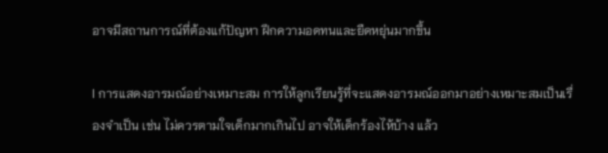อาจมีสถานการณ์ที่ต้องแก้ปัญหา ฝึกความอดทนและยืดหยุ่นมากขึ้น

l การแสดงอารมณ์อย่างเหมาะสม การให้ลูกเรียนรู้ที่จะแสดงอารมณ์ออกมาอย่างเหมาะสมเป็นเรื่องจำเป็น เช่น ไม่ควรตามใจเด็กมากเกินไป อาจให้เด็กร้องไห้บ้าง แล้ว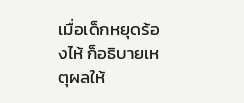เมื่อเด็กหยุดร้องไห้ ก็อธิบายเหตุผลให้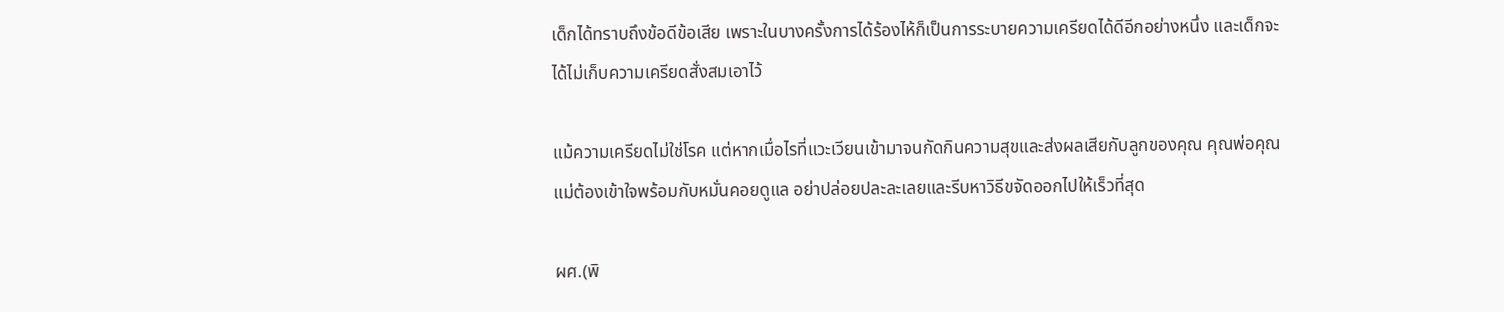เด็กได้ทราบถึงข้อดีข้อเสีย เพราะในบางครั้งการได้ร้องไห้ก็เป็นการระบายความเครียดได้ดีอีกอย่างหนึ่ง และเด็กจะได้ไม่เก็บความเครียดสั่งสมเอาไว้

แม้ความเครียดไม่ใช่โรค แต่หากเมื่อไรที่แวะเวียนเข้ามาจนกัดกินความสุขและส่งผลเสียกับลูกของคุณ คุณพ่อคุณแม่ต้องเข้าใจพร้อมกับหมั่นคอยดูแล อย่าปล่อยปละละเลยและรีบหาวิธีขจัดออกไปให้เร็วที่สุด

ผศ.(พิ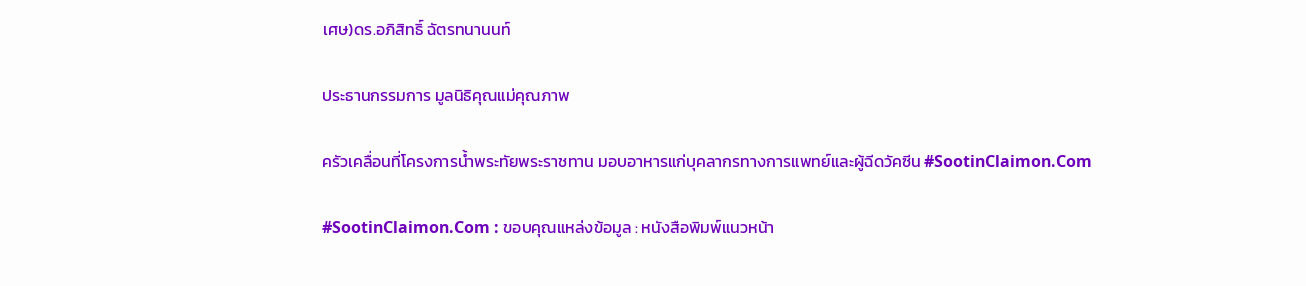เศษ)ดร.อภิสิทธิ์ ฉัตรทนานนท์

ประธานกรรมการ มูลนิธิคุณแม่คุณภาพ

ครัวเคลื่อนที่โครงการน้ำพระทัยพระราชทาน มอบอาหารแก่บุคลากรทางการแพทย์และผู้ฉีดวัคซีน #SootinClaimon.Com

#SootinClaimon.Com : ขอบคุณแหล่งข้อมูล : หนังสือพิมพ์แนวหน้า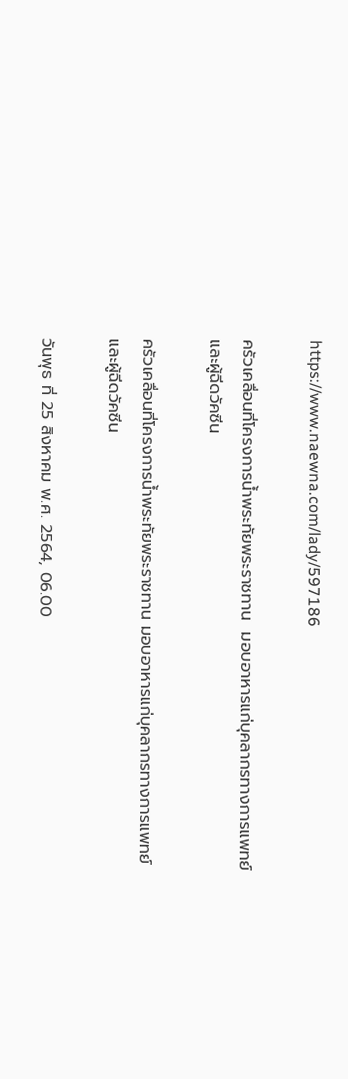https://www.naewna.com/lady/597186

ครัวเคลื่อนที่โครงการน้ำพระทัยพระราชทาน  มอบอาหารแก่บุคลากรทางการแพทย์และผู้ฉีดวัคซีน

ครัวเคลื่อนที่โครงการน้ำพระทัยพระราชทาน มอบอาหารแก่บุคลากรทางการแพทย์และผู้ฉีดวัคซีน

วันพุธ ที่ 25 สิงหาคม พ.ศ. 2564, 06.00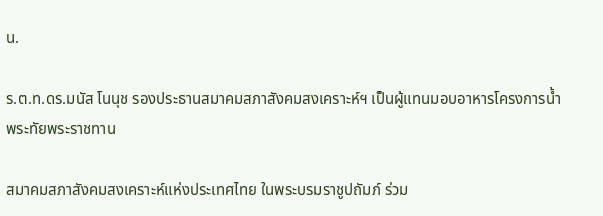น.

ร.ต.ท.ดร.มนัส โนนุช รองประธานสมาคมสภาสังคมสงเคราะห์ฯ เป็นผู้แทนมอบอาหารโครงการน้ำพระทัยพระราชทาน

สมาคมสภาสังคมสงเคราะห์แห่งประเทศไทย ในพระบรมราชูปถัมภ์ ร่วม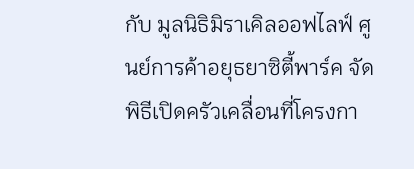กับ มูลนิธิมิราเคิลออฟไลฟ์ ศูนย์การค้าอยุธยาซิตี้พาร์ค จัดพิธีเปิดครัวเคลื่อนที่โครงกา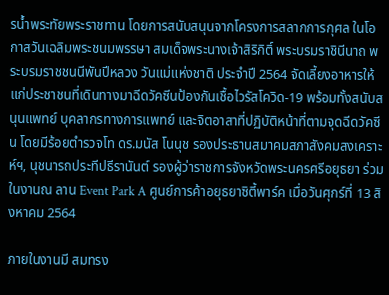รน้ำพระทัยพระราชทาน โดยการสนับสนุนจากโครงการสลากการกุศล ในโอกาสวันเฉลิมพระชนมพรรษา สมเด็จพระนางเจ้าสิริกิติ์ พระบรมราชินีนาถ พระบรมราชชนนีพันปีหลวง วันแม่แห่งชาติ ประจำปี 2564 จัดเลี้ยงอาหารให้แก่ประชาชนที่เดินทางมาฉีดวัคซีนป้องกันเชื้อไวรัสโควิด-19 พร้อมทั้งสนับสนุนแพทย์ บุคลากรทางการแพทย์ และจิตอาสาที่ปฏิบัติหน้าที่ตามจุดฉีดวัคซีน โดยมีร้อยตำรวจโท ดร.มนัส โนนุช รองประธานสมาคมสภาสังคมสงเคราะห์ฯ, นุชนารถประทีปธีรานันต์ รองผู้ว่าราชการจังหวัดพระนครศรีอยุธยา ร่วมในงานณ ลาน Event Park A ศูนย์การค้าอยุธยาซิตี้พาร์ค เมื่อวันศุกร์ที่ 13 สิงหาคม 2564

ภายในงานมี สมทรง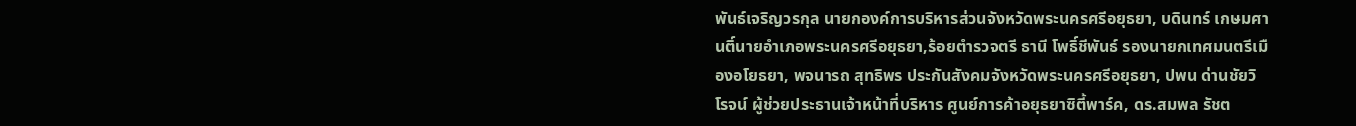พันธ์เจริญวรกุล นายกองค์การบริหารส่วนจังหวัดพระนครศรีอยุธยา, บดินทร์ เกษมศานติ์นายอำเภอพระนครศรีอยุธยา,ร้อยตำรวจตรี ธานี โพธิ์ชีพันธ์ รองนายกเทศมนตรีเมืองอโยธยา, พจนารถ สุทธิพร ประกันสังคมจังหวัดพระนครศรีอยุธยา, ปพน ด่านชัยวิโรจน์ ผู้ช่วยประธานเจ้าหน้าที่บริหาร ศูนย์การค้าอยุธยาซิตี้พาร์ค, ดร.สมพล รัชต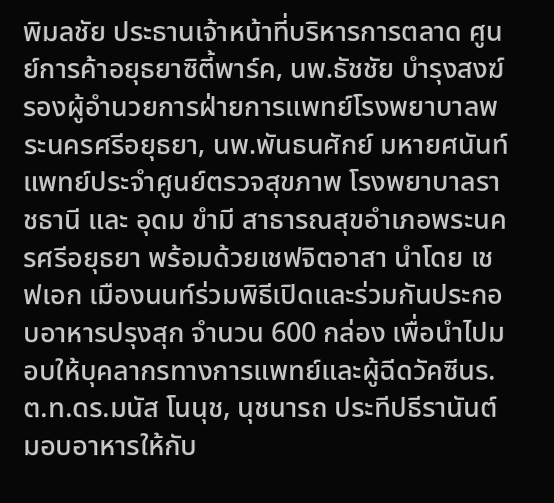พิมลชัย ประธานเจ้าหน้าที่บริหารการตลาด ศูนย์การค้าอยุธยาซิตี้พาร์ค, นพ.ธัชชัย บำรุงสงฆ์รองผู้อำนวยการฝ่ายการแพทย์โรงพยาบาลพระนครศรีอยุธยา, นพ.พันธนศักย์ มหายศนันท์ แพทย์ประจำศูนย์ตรวจสุขภาพ โรงพยาบาลราชธานี และ อุดม ขำมี สาธารณสุขอำเภอพระนครศรีอยุธยา พร้อมด้วยเชฟจิตอาสา นำโดย เชฟเอก เมืองนนท์ร่วมพิธีเปิดและร่วมกันประกอบอาหารปรุงสุก จำนวน 600 กล่อง เพื่อนำไปมอบให้บุคลากรทางการแพทย์และผู้ฉีดวัคซีนร.ต.ท.ดร.มนัส โนนุช, นุชนารถ ประทีปธีรานันต์ มอบอาหารให้กับ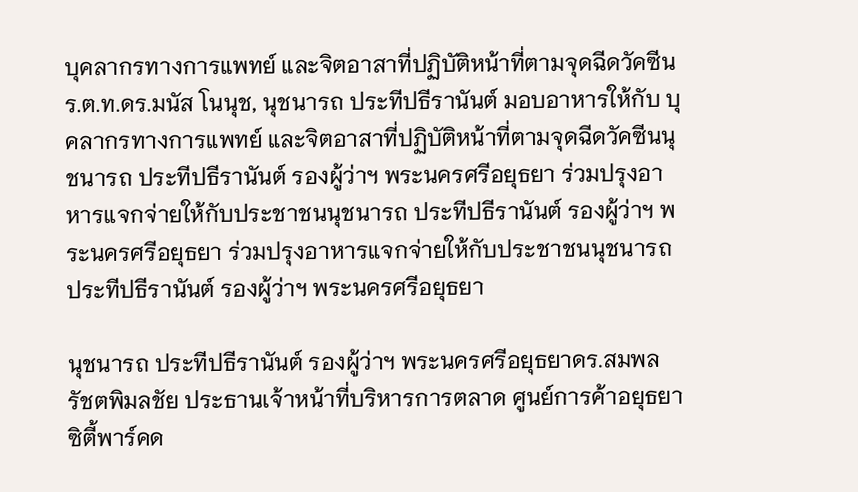บุคลากรทางการแพทย์ และจิตอาสาที่ปฏิบัติหน้าที่ตามจุดฉีดวัคซีนร.ต.ท.ดร.มนัส โนนุช, นุชนารถ ประทีปธีรานันต์ มอบอาหารให้กับ บุคลากรทางการแพทย์ และจิตอาสาที่ปฏิบัติหน้าที่ตามจุดฉีดวัคซีนนุชนารถ ประทีปธีรานันต์ รองผู้ว่าฯ พระนครศรีอยุธยา ร่วมปรุงอาหารแจกจ่ายให้กับประชาชนนุชนารถ ประทีปธีรานันต์ รองผู้ว่าฯ พระนครศรีอยุธยา ร่วมปรุงอาหารแจกจ่ายให้กับประชาชนนุชนารถ ประทีปธีรานันต์ รองผู้ว่าฯ พระนครศรีอยุธยา

นุชนารถ ประทีปธีรานันต์ รองผู้ว่าฯ พระนครศรีอยุธยาดร.สมพล รัชตพิมลชัย ประธานเจ้าหน้าที่บริหารการตลาด ศูนย์การค้าอยุธยาซิตี้พาร์คด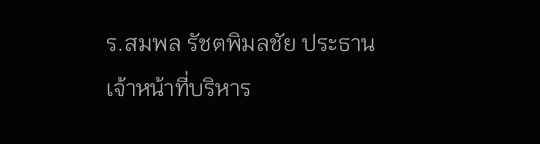ร.สมพล รัชตพิมลชัย ประธานเจ้าหน้าที่บริหาร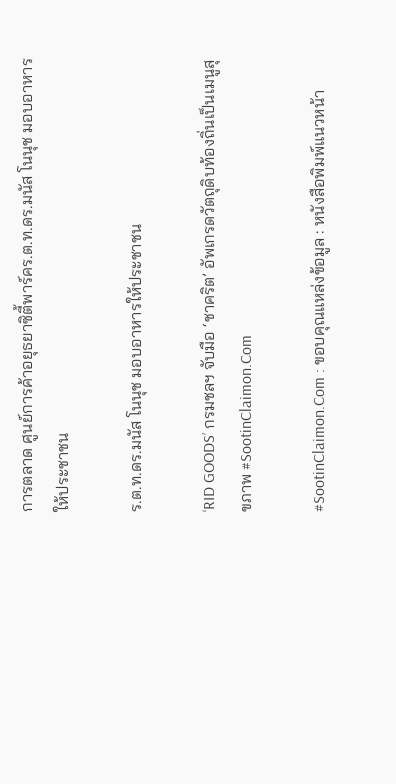การตลาด ศูนย์การค้าอยุธยาซิตี้พาร์คร.ต.ท.ดร.มนัส โนนุช มอบอาหารให้ประชาชน

ร.ต.ท.ดร.มนัส โนนุช มอบอาหารให้ประชาชน

‘RID GOODS’ กรมชลฯ จับมือ ‘ชาคริต’ อัพเกรดวัตถุดิบท้องถิ่นเป็นเมนูสุขภาพ #SootinClaimon.Com

#SootinClaimon.Com : ขอบคุณแหล่งข้อมูล : หนังสือพิมพ์แนวหน้า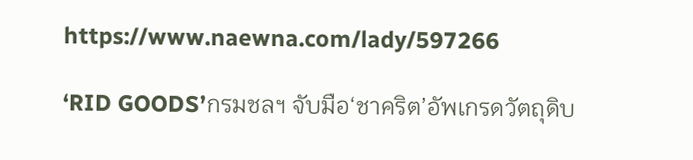https://www.naewna.com/lady/597266

‘RID GOODS’กรมชลฯ จับมือ‘ชาคริต’อัพเกรดวัตถุดิบ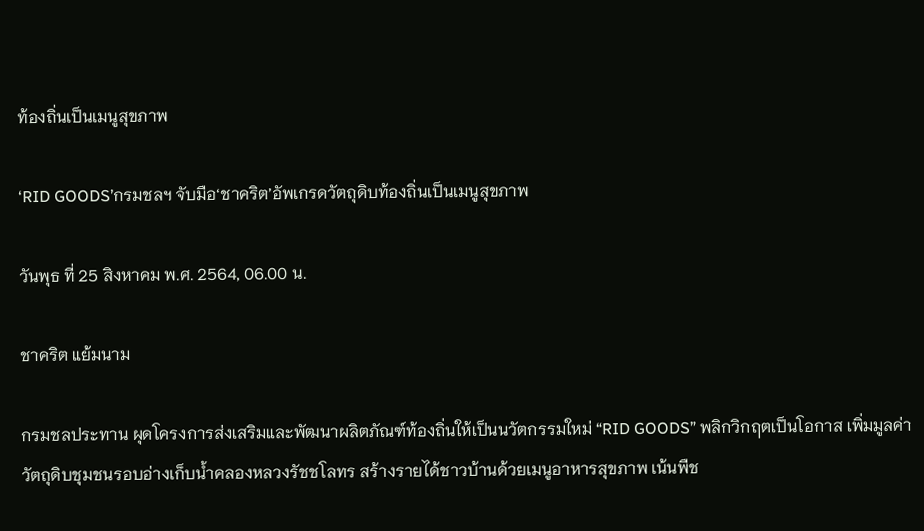ท้องถิ่นเป็นเมนูสุขภาพ

‘RID GOODS’กรมชลฯ จับมือ‘ชาคริต’อัพเกรดวัตถุดิบท้องถิ่นเป็นเมนูสุขภาพ

วันพุธ ที่ 25 สิงหาคม พ.ศ. 2564, 06.00 น.

ชาคริต แย้มนาม

กรมชลประทาน ผุดโครงการส่งเสริมและพัฒนาผลิตภัณฑ์ท้องถิ่นให้เป็นนวัตกรรมใหม่ “RID GOODS” พลิกวิกฤตเป็นโอกาส เพิ่มมูลค่าวัตถุดิบชุมชนรอบอ่างเก็บน้ำคลองหลวงรัชชโลทร สร้างรายได้ชาวบ้านด้วยเมนูอาหารสุขภาพ เน้นพืช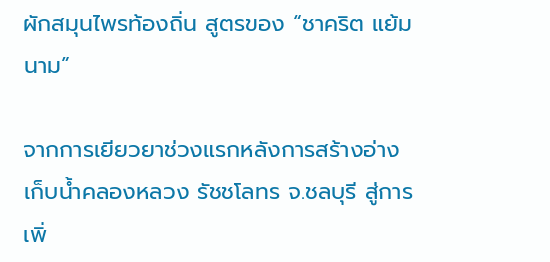ผักสมุนไพรท้องถิ่น สูตรของ “ชาคริต แย้มนาม”

จากการเยียวยาช่วงแรกหลังการสร้างอ่างเก็บน้ำคลองหลวง รัชชโลทร จ.ชลบุรี สู่การเพิ่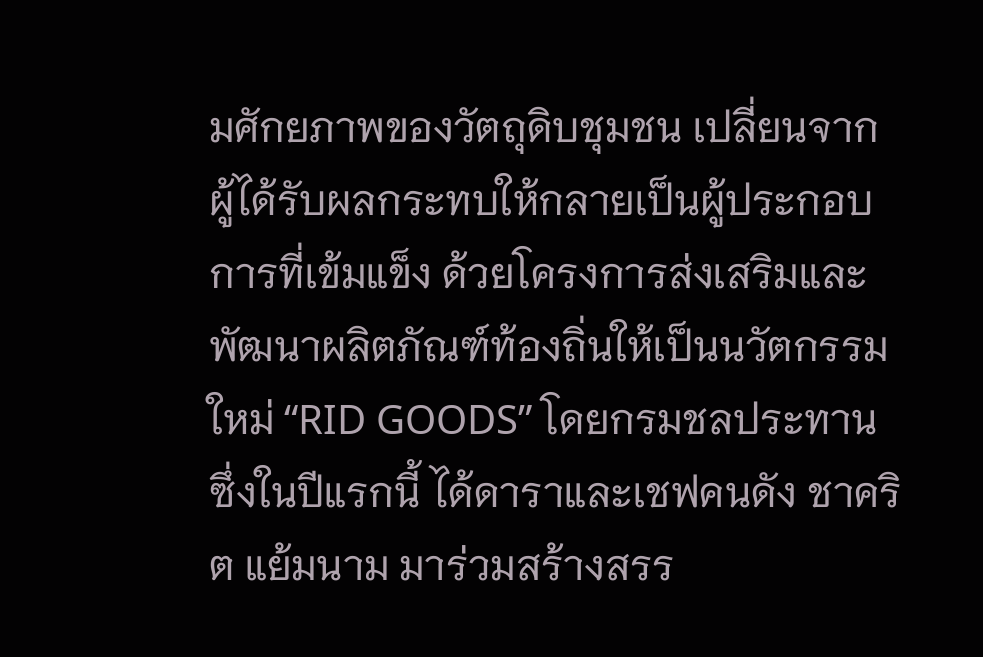มศักยภาพของวัตถุดิบชุมชน เปลี่ยนจากผู้ได้รับผลกระทบให้กลายเป็นผู้ประกอบการที่เข้มแข็ง ด้วยโครงการส่งเสริมและพัฒนาผลิตภัณฑ์ท้องถิ่นให้เป็นนวัตกรรมใหม่ “RID GOODS” โดยกรมชลประทาน ซึ่งในปีแรกนี้ ได้ดาราและเชฟคนดัง ชาคริต แย้มนาม มาร่วมสร้างสรร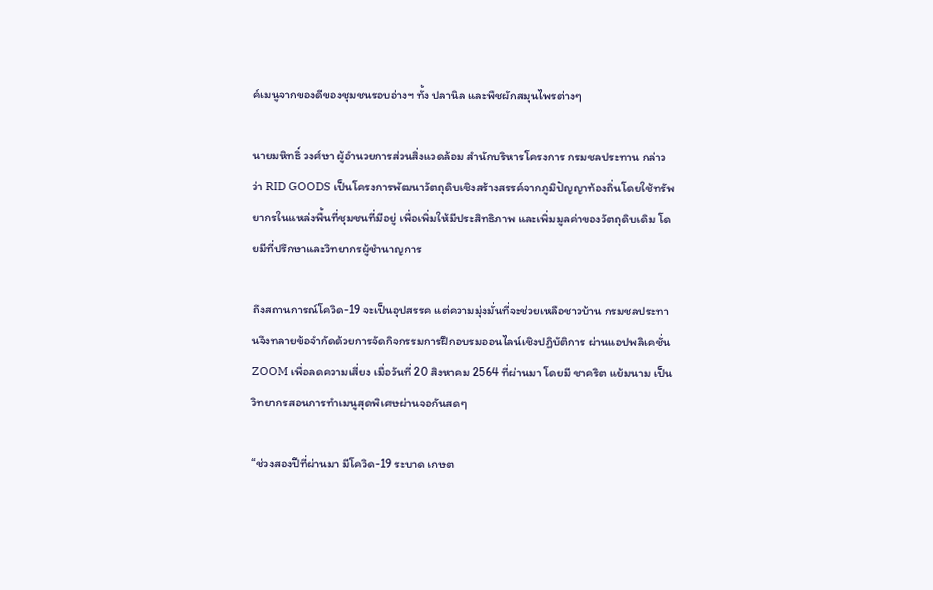ค์เมนูจากของดีของชุมชนรอบอ่างฯ ทั้ง ปลานิล และพืชผักสมุนไพรต่างๆ

นายมหิทธิ์ วงศ์ษา ผู้อำนวยการส่วนสิ่งแวดล้อม สำนักบริหารโครงการ กรมชลประทาน กล่าวว่า RID GOODS เป็นโครงการพัฒนาวัตถุดิบเชิงสร้างสรรค์จากภูมิปัญญาท้องถิ่นโดยใช้ทรัพยากรในแหล่งพื้นที่ชุมชนที่มีอยู่ เพื่อเพิ่มให้มีประสิทธิภาพ และเพิ่มมูลค่าของวัตถุดิบเดิม โดยมีที่ปรึกษาและวิทยากรผู้ชำนาญการ

ถึงสถานการณ์โควิด-19 จะเป็นอุปสรรค แต่ความมุ่งมั่นที่จะช่วยเหลือชาวบ้าน กรมชลประทานจึงทลายข้อจำกัดด้วยการจัดกิจกรรมการฝึกอบรมออนไลน์เชิงปฏิบัติการ ผ่านแอปพลิเคชั่น ZOOM เพื่อลดความเสี่ยง เมื่อวันที่ 20 สิงหาคม 2564 ที่ผ่านมา โดยมี ชาคริต แย้มนาม เป็นวิทยากรสอนการทำเมนูสุดพิเศษผ่านจอกันสดๆ

“ช่วงสองปีที่ผ่านมา มีโควิด-19 ระบาด เกษต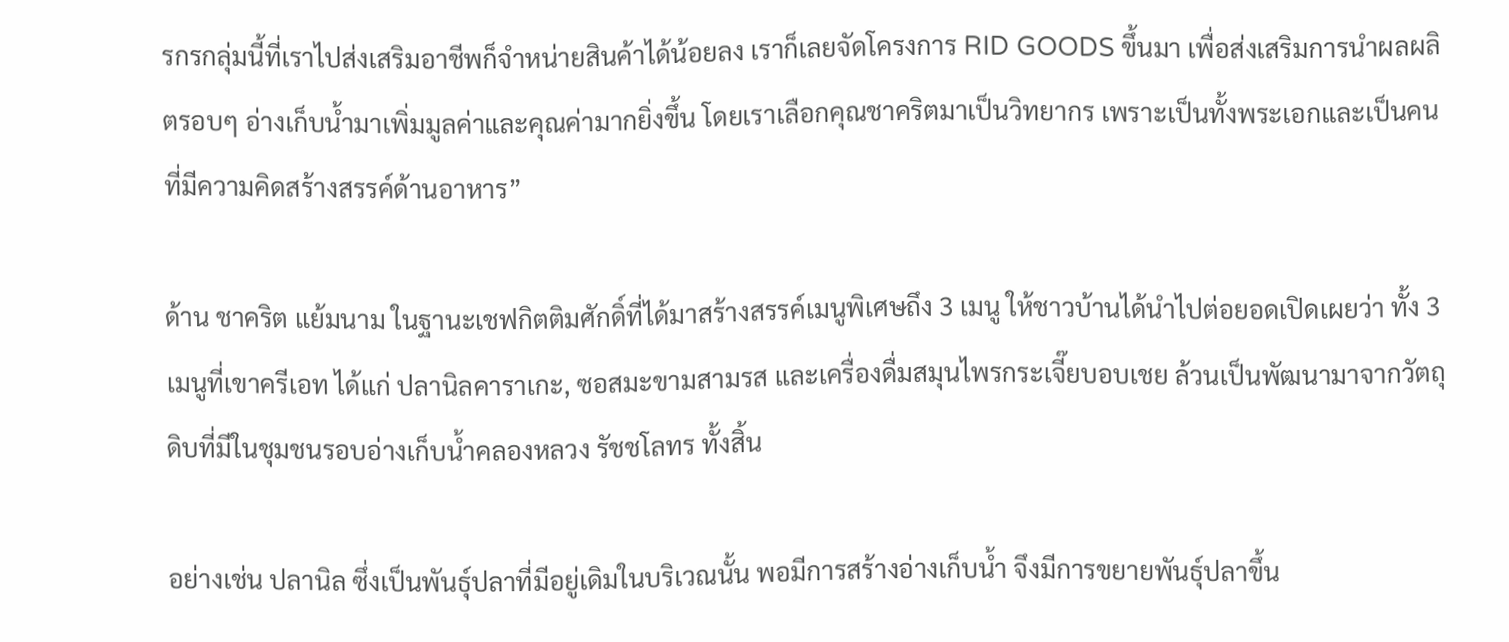รกรกลุ่มนี้ที่เราไปส่งเสริมอาชีพก็จำหน่ายสินค้าได้น้อยลง เราก็เลยจัดโครงการ RID GOODS ขึ้นมา เพื่อส่งเสริมการนำผลผลิตรอบๆ อ่างเก็บน้ำมาเพิ่มมูลค่าและคุณค่ามากยิ่งขึ้น โดยเราเลือกคุณชาคริตมาเป็นวิทยากร เพราะเป็นทั้งพระเอกและเป็นคนที่มีความคิดสร้างสรรค์ด้านอาหาร”

ด้าน ชาคริต แย้มนาม ในฐานะเชฟกิตติมศักดิ์ที่ได้มาสร้างสรรค์เมนูพิเศษถึง 3 เมนู ให้ชาวบ้านได้นำไปต่อยอดเปิดเผยว่า ทั้ง 3 เมนูที่เขาครีเอท ได้แก่ ปลานิลคาราเกะ, ซอสมะขามสามรส และเครื่องดื่มสมุนไพรกระเจี๊ยบอบเชย ล้วนเป็นพัฒนามาจากวัตถุดิบที่มีในชุมชนรอบอ่างเก็บน้ำคลองหลวง รัชชโลทร ทั้งสิ้น

อย่างเช่น ปลานิล ซึ่งเป็นพันธุ์ปลาที่มีอยู่เดิมในบริเวณนั้น พอมีการสร้างอ่างเก็บน้ำ จึงมีการขยายพันธุ์ปลาขึ้น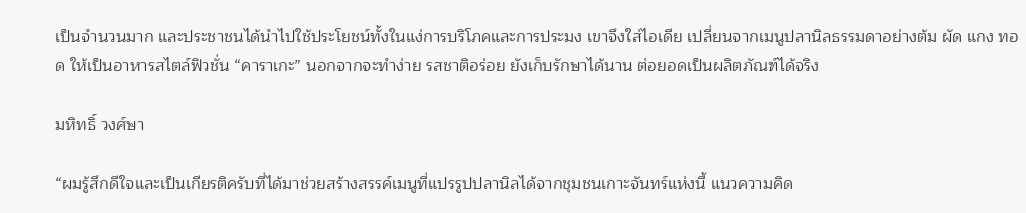เป็นจำนวนมาก และประชาชนได้นำไปใช้ประโยชน์ทั้งในแง่การบริโภคและการประมง เขาจึงใส่ไอเดีย เปลี่ยนจากเมนูปลานิลธรรมดาอย่างต้ม ผัด แกง ทอด ให้เป็นอาหารสไตล์ฟิวชั่น “คาราเกะ” นอกจากจะทำง่าย รสชาติอร่อย ยังเก็บรักษาได้นาน ต่อยอดเป็นผลิตภัณฑ์ได้จริง

มหิทธิ์ วงศ์ษา

“ผมรู้สึกดีใจและเป็นเกียรติครับที่ได้มาช่วยสร้างสรรค์เมนูที่แปรรูปปลานิลได้จากชุมชนเกาะจันทร์แห่งนี้ แนวความคิด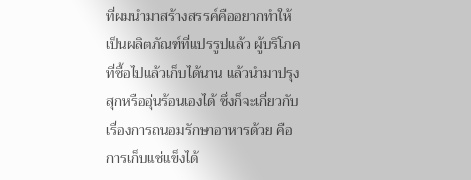ที่ผมนำมาสร้างสรรค์คืออยากทำให้เป็นผลิตภัณฑ์ที่แปรรูปแล้ว ผู้บริโภคที่ซื้อไปแล้วเก็บได้นาน แล้วนำมาปรุงสุกหรืออุ่นร้อนเองได้ ซึ่งก็จะเกี่ยวกับเรื่องการถนอมรักษาอาหารด้วย คือการเก็บแช่แข็งได้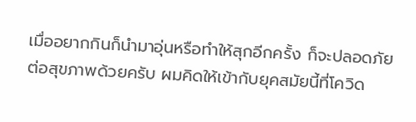เมื่ออยากกินก็นำมาอุ่นหรือทำให้สุกอีกครั้ง ก็จะปลอดภัยต่อสุขภาพด้วยครับ ผมคิดให้เข้ากับยุคสมัยนี้ที่โควิด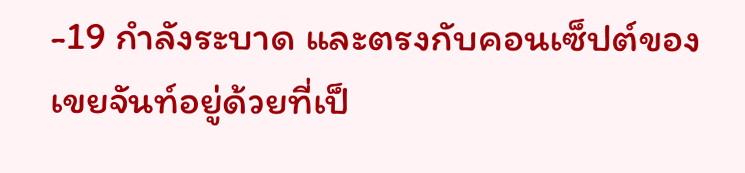-19 กำลังระบาด และตรงกับคอนเซ็ปต์ของเขยจันท์อยู่ด้วยที่เป็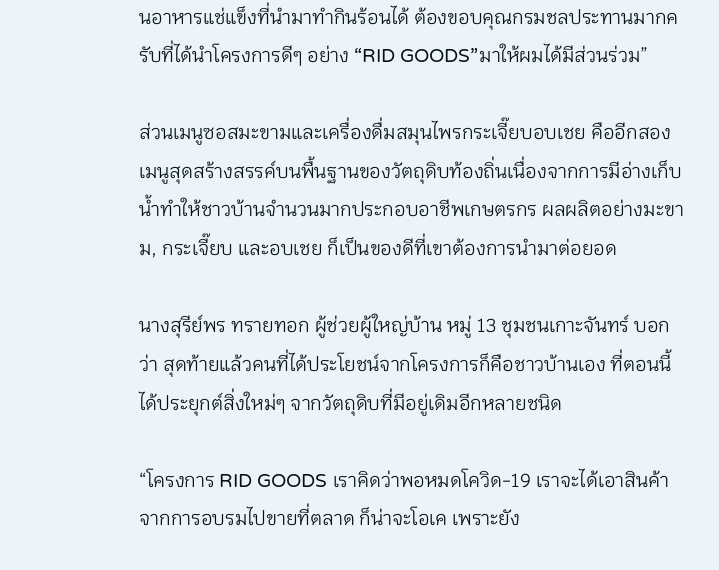นอาหารแช่แข็งที่นำมาทำกินร้อนได้ ต้องขอบคุณกรมชลประทานมากครับที่ได้นำโครงการดีๆ อย่าง “RID GOODS”มาให้ผมได้มีส่วนร่วม”

ส่วนเมนูซอสมะขามและเครื่องดื่มสมุนไพรกระเจี๊ยบอบเชย คืออีกสองเมนูสุดสร้างสรรค์บนพื้นฐานของวัตถุดิบท้องถิ่นเนื่องจากการมีอ่างเก็บน้ำทำให้ชาวบ้านจำนวนมากประกอบอาชีพเกษตรกร ผลผลิตอย่างมะขาม, กระเจี๊ยบ และอบเชย ก็เป็นของดีที่เขาต้องการนำมาต่อยอด

นางสุรีย์พร ทรายทอก ผู้ช่วยผู้ใหญ่บ้าน หมู่ 13 ชุมชนเกาะจันทร์ บอกว่า สุดท้ายแล้วคนที่ได้ประโยชน์จากโครงการก็คือชาวบ้านเอง ที่ตอนนี้ได้ประยุกต์สิ่งใหม่ๆ จากวัตถุดิบที่มีอยู่เดิมอีกหลายชนิด

“โครงการ RID GOODS เราคิดว่าพอหมดโควิด-19 เราจะได้เอาสินค้าจากการอบรมไปขายที่ตลาด ก็น่าจะโอเค เพราะยัง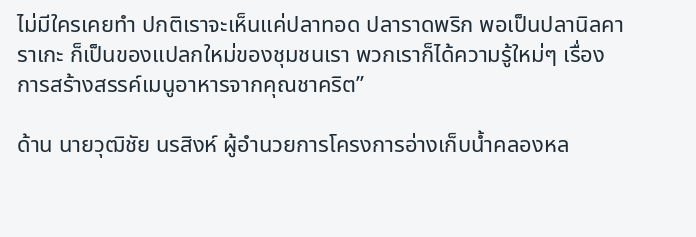ไม่มีใครเคยทำ ปกติเราจะเห็นแค่ปลาทอด ปลาราดพริก พอเป็นปลานิลคาราเกะ ก็เป็นของแปลกใหม่ของชุมชนเรา พวกเราก็ได้ความรู้ใหม่ๆ เรื่องการสร้างสรรค์เมนูอาหารจากคุณชาคริต”

ด้าน นายวุฒิชัย นรสิงห์ ผู้อำนวยการโครงการอ่างเก็บน้ำคลองหล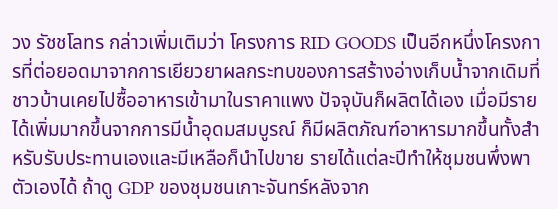วง รัชชโลทร กล่าวเพิ่มเติมว่า โครงการ RID GOODS เป็นอีกหนึ่งโครงการที่ต่อยอดมาจากการเยียวยาผลกระทบของการสร้างอ่างเก็บน้ำจากเดิมที่ชาวบ้านเคยไปซื้ออาหารเข้ามาในราคาแพง ปัจจุบันก็ผลิตได้เอง เมื่อมีรายได้เพิ่มมากขึ้นจากการมีน้ำอุดมสมบูรณ์ ก็มีผลิตภัณฑ์อาหารมากขึ้นทั้งสำหรับรับประทานเองและมีเหลือก็นำไปขาย รายได้แต่ละปีทำให้ชุมชนพึ่งพาตัวเองได้ ถ้าดู GDP ของชุมชนเกาะจันทร์หลังจาก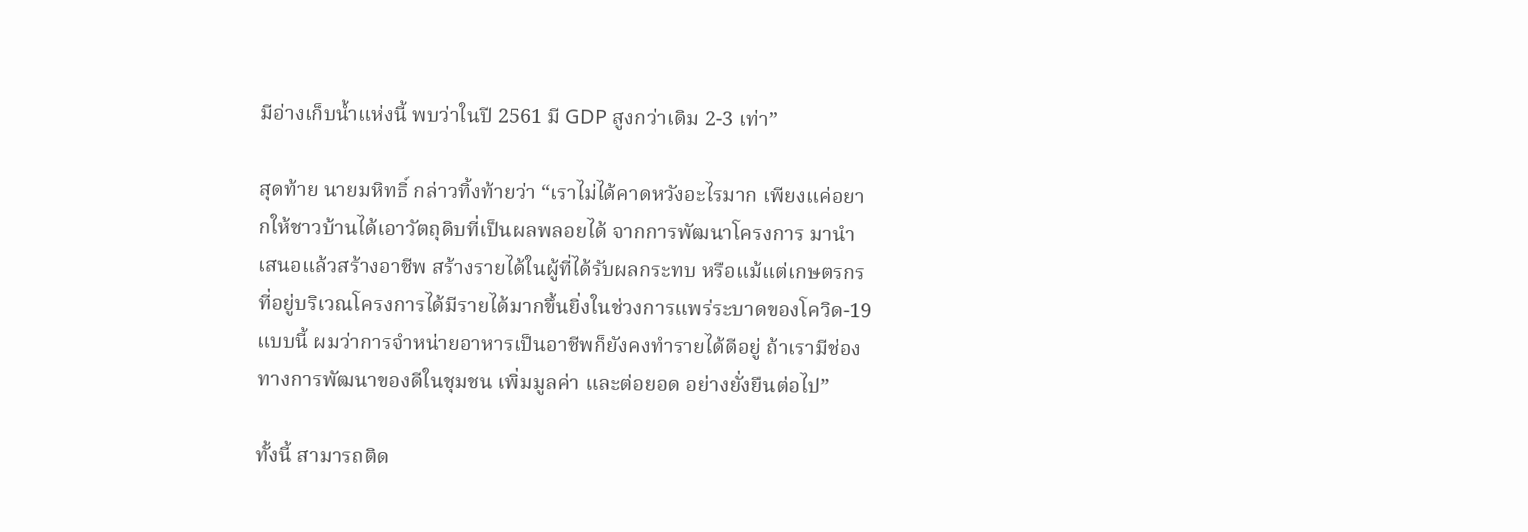มีอ่างเก็บน้ำแห่งนี้ พบว่าในปี 2561 มี GDP สูงกว่าเดิม 2-3 เท่า”

สุดท้าย นายมหิทธิ์ กล่าวทิ้งท้ายว่า “เราไม่ได้คาดหวังอะไรมาก เพียงแค่อยากให้ชาวบ้านได้เอาวัตถุดิบที่เป็นผลพลอยได้ จากการพัฒนาโครงการ มานำเสนอแล้วสร้างอาชีพ สร้างรายได้ในผู้ที่ได้รับผลกระทบ หรือแม้แต่เกษตรกรที่อยู่บริเวณโครงการได้มีรายได้มากขึ้นยิ่งในช่วงการแพร่ระบาดของโควิด-19 แบบนี้ ผมว่าการจำหน่ายอาหารเป็นอาชีพก็ยังคงทำรายได้ดีอยู่ ถ้าเรามีช่องทางการพัฒนาของดีในชุมชน เพิ่มมูลค่า และต่อยอด อย่างยั่งยืนต่อไป”

ทั้งนี้ สามารถติด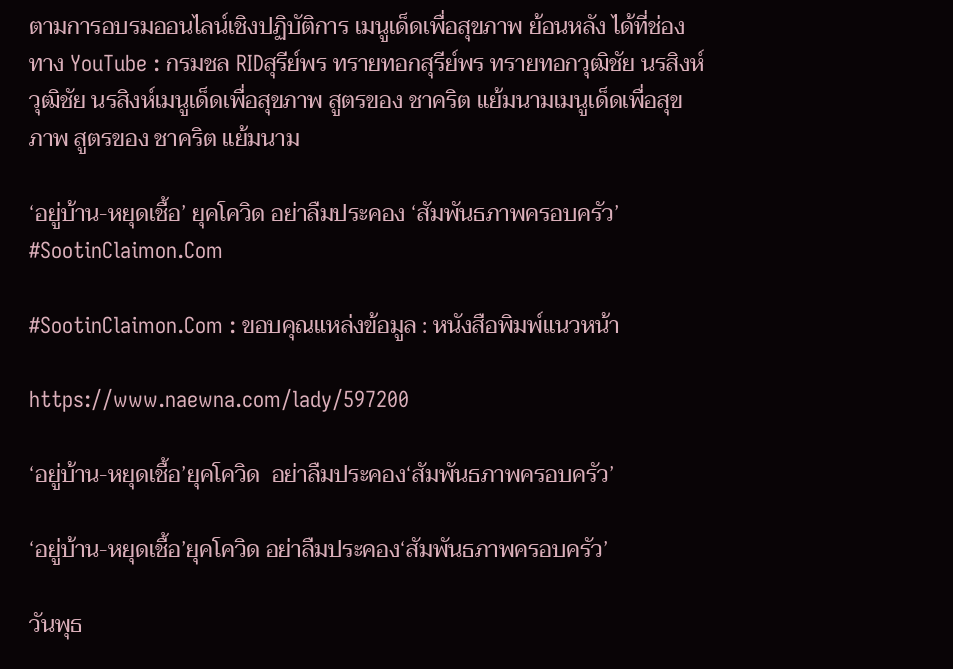ตามการอบรมออนไลน์เชิงปฏิบัติการ เมนูเด็ดเพื่อสุขภาพ ย้อนหลัง ได้ที่ช่องทาง YouTube : กรมชล RIDสุรีย์พร ทรายทอกสุรีย์พร ทรายทอกวุฒิชัย นรสิงห์วุฒิชัย นรสิงห์เมนูเด็ดเพื่อสุขภาพ สูตรของ ชาคริต แย้มนามเมนูเด็ดเพื่อสุขภาพ สูตรของ ชาคริต แย้มนาม

‘อยู่บ้าน-หยุดเชื้อ’ ยุคโควิด อย่าลืมประคอง ‘สัมพันธภาพครอบครัว’ #SootinClaimon.Com

#SootinClaimon.Com : ขอบคุณแหล่งข้อมูล : หนังสือพิมพ์แนวหน้า

https://www.naewna.com/lady/597200

‘อยู่บ้าน-หยุดเชื้อ’ยุคโควิด  อย่าลืมประคอง‘สัมพันธภาพครอบครัว’

‘อยู่บ้าน-หยุดเชื้อ’ยุคโควิด อย่าลืมประคอง‘สัมพันธภาพครอบครัว’

วันพุธ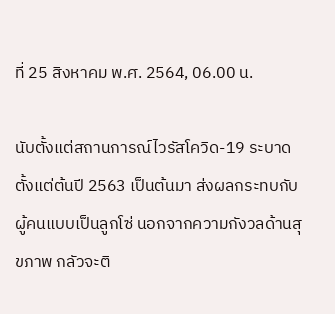ที่ 25 สิงหาคม พ.ศ. 2564, 06.00 น.

นับตั้งแต่สถานการณ์ไวรัสโควิด-19 ระบาดตั้งแต่ต้นปี 2563 เป็นต้นมา ส่งผลกระทบกับผู้คนแบบเป็นลูกโซ่ นอกจากความกังวลด้านสุขภาพ กลัวจะติ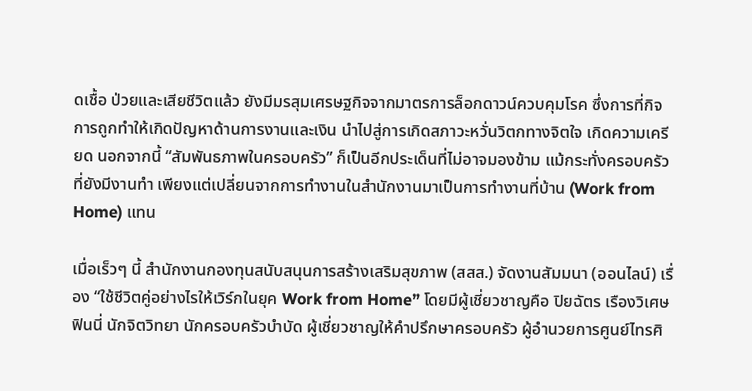ดเชื้อ ป่วยและเสียชีวิตแล้ว ยังมีมรสุมเศรษฐกิจจากมาตรการล็อกดาวน์ควบคุมโรค ซึ่งการที่กิจการถูกทำให้เกิดปัญหาด้านการงานและเงิน นำไปสู่การเกิดสภาวะหวั่นวิตกทางจิตใจ เกิดความเครียด นอกจากนี้ “สัมพันธภาพในครอบครัว” ก็เป็นอีกประเด็นที่ไม่อาจมองข้าม แม้กระทั่งครอบครัวที่ยังมีงานทำ เพียงแต่เปลี่ยนจากการทำงานในสำนักงานมาเป็นการทำงานที่บ้าน (Work from Home) แทน

เมื่อเร็วๆ นี้ สำนักงานกองทุนสนับสนุนการสร้างเสริมสุขภาพ (สสส.) จัดงานสัมมนา (ออนไลน์) เรื่อง “ใช้ชีวิตคู่อย่างไรให้เวิร์กในยุค Work from Home” โดยมีผู้เชี่ยวชาญคือ ปิยฉัตร เรืองวิเศษ ฟินนี่ นักจิตวิทยา นักครอบครัวบำบัด ผู้เชี่ยวชาญให้คำปรึกษาครอบครัว ผู้อำนวยการศูนย์ไทรศิ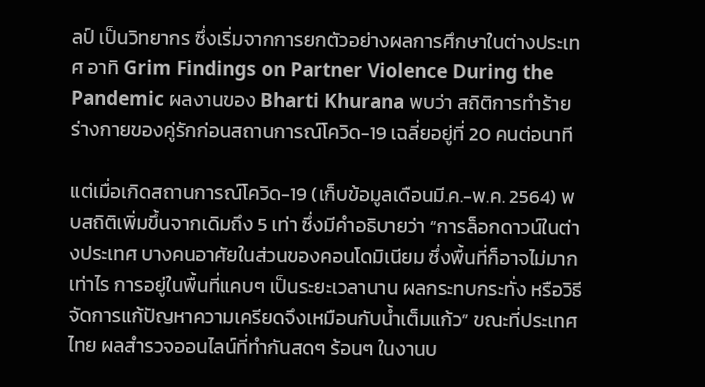ลป์ เป็นวิทยากร ซึ่งเริ่มจากการยกตัวอย่างผลการศึกษาในต่างประเทศ อาทิ Grim Findings on Partner Violence During the Pandemic ผลงานของ Bharti Khurana พบว่า สถิติการทำร้ายร่างกายของคู่รักก่อนสถานการณ์โควิด-19 เฉลี่ยอยู่ที่ 20 คนต่อนาที

แต่เมื่อเกิดสถานการณ์โควิด-19 (เก็บข้อมูลเดือนมี.ค.-พ.ค. 2564) พบสถิติเพิ่มขึ้นจากเดิมถึง 5 เท่า ซึ่งมีคำอธิบายว่า “การล็อกดาวน์ในต่างประเทศ บางคนอาศัยในส่วนของคอนโดมิเนียม ซึ่งพื้นที่ก็อาจไม่มากเท่าไร การอยู่ในพื้นที่แคบๆ เป็นระยะเวลานาน ผลกระทบกระทั่ง หรือวิธีจัดการแก้ปัญหาความเครียดจึงเหมือนกับน้ำเต็มแก้ว” ขณะที่ประเทศไทย ผลสำรวจออนไลน์ที่ทำกันสดๆ ร้อนๆ ในงานบ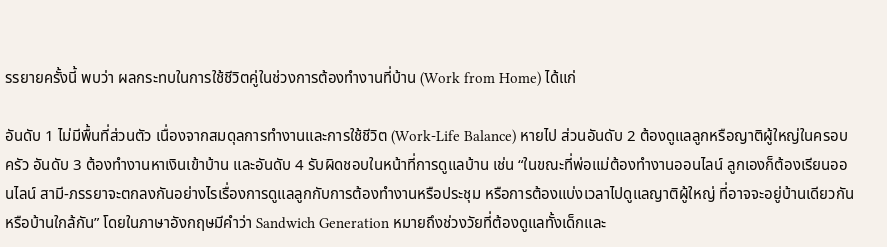รรยายครั้งนี้ พบว่า ผลกระทบในการใช้ชีวิตคู่ในช่วงการต้องทำงานที่บ้าน (Work from Home) ได้แก่

อันดับ 1 ไม่มีพื้นที่ส่วนตัว เนื่องจากสมดุลการทำงานและการใช้ชีวิต (Work-Life Balance) หายไป ส่วนอันดับ 2 ต้องดูแลลูกหรือญาติผู้ใหญ่ในครอบครัว อันดับ 3 ต้องทำงานหาเงินเข้าบ้าน และอันดับ 4 รับผิดชอบในหน้าที่การดูแลบ้าน เช่น “ในขณะที่พ่อแม่ต้องทำงานออนไลน์ ลูกเองก็ต้องเรียนออนไลน์ สามี-ภรรยาจะตกลงกันอย่างไรเรื่องการดูแลลูกกับการต้องทำงานหรือประชุม หรือการต้องแบ่งเวลาไปดูแลญาติผู้ใหญ่ ที่อาจจะอยู่บ้านเดียวกันหรือบ้านใกล้กัน” โดยในภาษาอังกฤษมีคำว่า Sandwich Generation หมายถึงช่วงวัยที่ต้องดูแลทั้งเด็กและ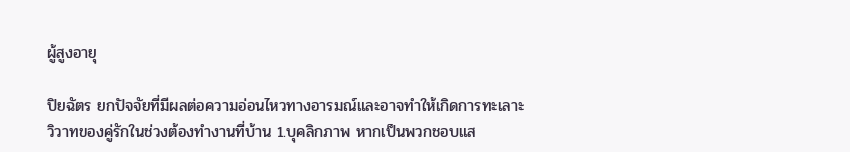ผู้สูงอายุ

ปิยฉัตร ยกปัจจัยที่มีผลต่อความอ่อนไหวทางอารมณ์และอาจทำให้เกิดการทะเลาะวิวาทของคู่รักในช่วงต้องทำงานที่บ้าน 1.บุคลิกภาพ หากเป็นพวกชอบแส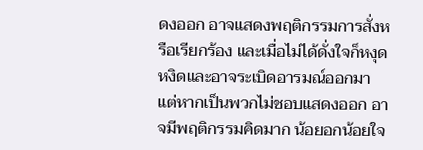ดงออก อาจแสดงพฤติกรรมการสั่งหรือเรียกร้อง และเมื่อไม่ได้ดั่งใจก็หงุดหงิดและอาจระเบิดอารมณ์ออกมา แต่หากเป็นพวกไม่ชอบแสดงออก อาจมีพฤติกรรมคิดมาก น้อยอกน้อยใจ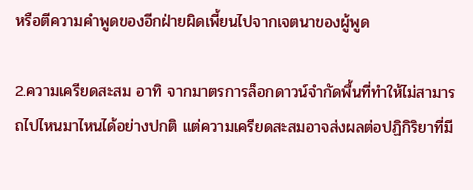หรือตีความคำพูดของอีกฝ่ายผิดเพี้ยนไปจากเจตนาของผู้พูด

2.ความเครียดสะสม อาทิ จากมาตรการล็อกดาวน์จำกัดพื้นที่ทำให้ไม่สามารถไปไหนมาไหนได้อย่างปกติ แต่ความเครียดสะสมอาจส่งผลต่อปฏิกิริยาที่มี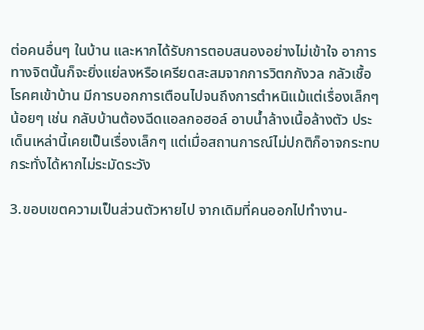ต่อคนอื่นๆ ในบ้าน และหากได้รับการตอบสนองอย่างไม่เข้าใจ อาการทางจิตนั้นก็จะยิ่งแย่ลงหรือเครียดสะสมจากการวิตกกังวล กลัวเชื้อโรคฅเข้าบ้าน มีการบอกการเตือนไปจนถึงการตำหนิแม้แต่เรื่องเล็กๆ น้อยๆ เช่น กลับบ้านต้องฉีดแอลกอฮอล์ อาบน้ำล้างเนื้อล้างตัว ประเด็นเหล่านี้เคยเป็นเรื่องเล็กๆ แต่เมื่อสถานการณ์ไม่ปกติก็อาจกระทบกระทั่งได้หากไม่ระมัดระวัง

3.ขอบเขตความเป็นส่วนตัวหายไป จากเดิมที่คนออกไปทำงาน-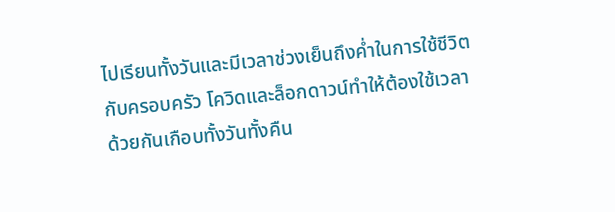ไปเรียนทั้งวันและมีเวลาช่วงเย็นถึงค่ำในการใช้ชีวิตกับครอบครัว โควิดและล็อกดาวน์ทำให้ต้องใช้เวลาด้วยกันเกือบทั้งวันทั้งคืน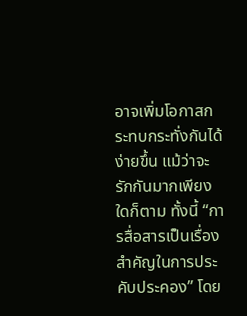อาจเพิ่มโอกาสกระทบกระทั่งกันได้ง่ายขึ้น แม้ว่าจะรักกันมากเพียงใดก็ตาม ทั้งนี้ “การสื่อสารเป็นเรื่องสำคัญในการประคับประคอง” โดย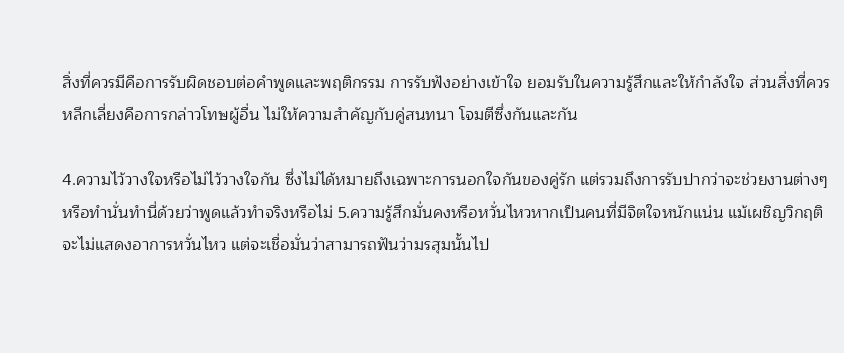สิ่งที่ควรมีคือการรับผิดชอบต่อคำพูดและพฤติกรรม การรับฟังอย่างเข้าใจ ยอมรับในความรู้สึกและให้กำลังใจ ส่วนสิ่งที่ควรหลีกเลี่ยงคือการกล่าวโทษผู้อื่น ไม่ให้ความสำคัญกับคู่สนทนา โจมตีซึ่งกันและกัน

4.ความไว้วางใจหรือไม่ไว้วางใจกัน ซึ่งไม่ได้หมายถึงเฉพาะการนอกใจกันของคู่รัก แต่รวมถึงการรับปากว่าจะช่วยงานต่างๆ หรือทำนั่นทำนี่ด้วยว่าพูดแล้วทำจริงหรือไม่ 5.ความรู้สึกมั่นคงหรือหวั่นไหวหากเป็นคนที่มีจิตใจหนักแน่น แม้เผชิญวิกฤติจะไม่แสดงอาการหวั่นไหว แต่จะเชื่อมั่นว่าสามารถฟันว่ามรสุมนั้นไป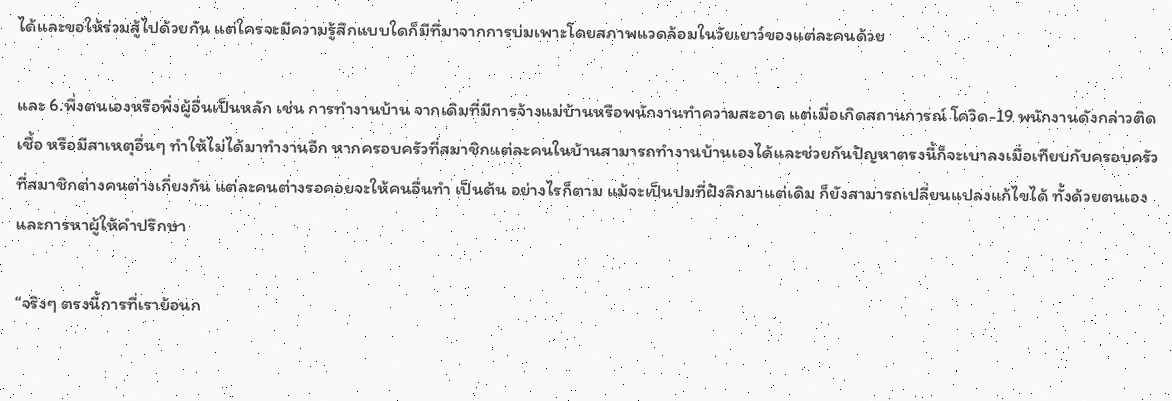ได้และขอให้ร่วมสู้ไปด้วยกัน แต่ใครจะมีความรู้สึกแบบใดก็มีที่มาจากการบ่มเพาะโดยสภาพแวดล้อมในวัยเยาว์ของแต่ละคนด้วย

และ 6.พึ่งตนเองหรือพึ่งผู้อื่นเป็นหลัก เช่น การทำงานบ้าน จากเดิมที่มีการจ้างแม่บ้านหรือพนักงานทำความสะอาด แต่เมื่อเกิดสถานการณ์ โควิด-19 พนักงานดังกล่าวติดเชื้อ หรือมีสาเหตุอื่นๆ ทำให้ไม่ได้มาทำงานอีก หากครอบครัวที่สมาชิกแต่ละคนในบ้านสามารถทำงานบ้านเองได้และช่วยกันปัญหาตรงนี้ก็จะเบาลงเมื่อเทียบกับครอบครัวที่สมาชิกต่างคนต่างเกี่ยงกัน แต่ละคนต่างรอคอยจะให้คนอื่นทำ เป็นต้น อย่างไรก็ตาม แม้จะเป็นปมที่ฝังลึกมาแต่เดิม ก็ยังสามารถเปลี่ยนแปลงแก้ไขได้ ทั้งด้วยตนเองและการหาผู้ให้คำปรึกษา

“จริงๆ ตรงนี้การที่เราย้อนก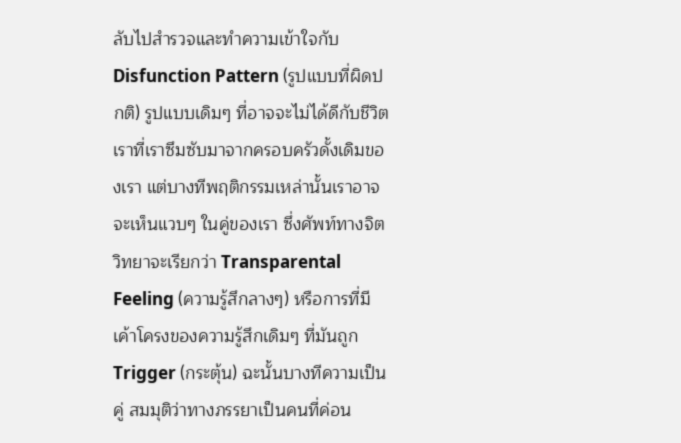ลับไปสำรวจและทำความเข้าใจกับ Disfunction Pattern (รูปแบบที่ผิดปกติ) รูปแบบเดิมๆ ที่อาจจะไม่ได้ดีกับชีวิตเราที่เราซึมซับมาจากครอบครัวดั้งเดิมของเรา แต่บางทีพฤติกรรมเหล่านั้นเราอาจจะเห็นแวบๆ ในคู่ของเรา ซึ่งศัพท์ทางจิตวิทยาจะเรียกว่า Transparental Feeling (ความรู้สึกลางๆ) หรือการที่มีเค้าโครงของความรู้สึกเดิมๆ ที่มันถูก Trigger (กระตุ้น) ฉะนั้นบางทีความเป็นคู่ สมมุติว่าทางภรรยาเป็นคนที่ค่อน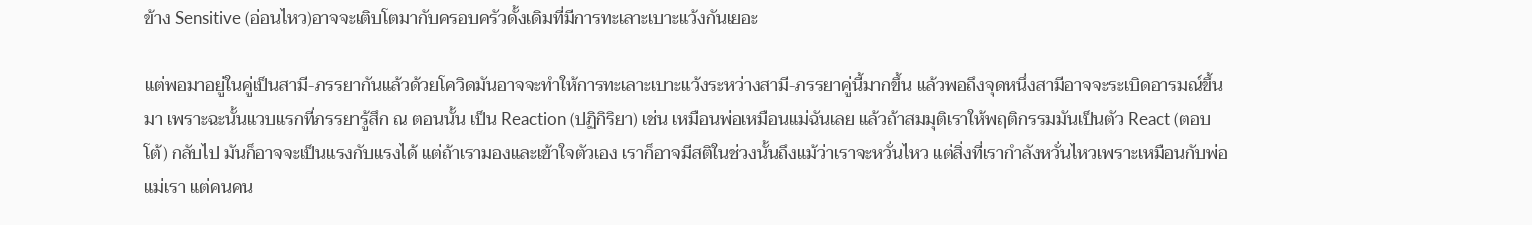ข้าง Sensitive (อ่อนไหว)อาจจะเติบโตมากับครอบครัวดั้งเดิมที่มีการทะเลาะเบาะแว้งกันเยอะ

แต่พอมาอยู่ในคู่เป็นสามี-ภรรยากันแล้วด้วยโควิดมันอาจจะทำให้การทะเลาะเบาะแว้งระหว่างสามี-ภรรยาคู่นี้มากขึ้น แล้วพอถึงจุดหนึ่งสามีอาจจะระเบิดอารมณ์ขึ้นมา เพราะฉะนั้นแวบแรกที่ภรรยารู้สึก ณ ตอนนั้น เป็น Reaction (ปฏิกิริยา) เช่น เหมือนพ่อเหมือนแม่ฉันเลย แล้วถ้าสมมุติเราให้พฤติกรรมมันเป็นตัว React (ตอบโต้) กลับไป มันก็อาจจะเป็นแรงกับแรงได้ แต่ถ้าเรามองและเข้าใจตัวเอง เราก็อาจมีสติในช่วงนั้นถึงแม้ว่าเราจะหวั่นไหว แต่สิ่งที่เรากำลังหวั่นไหวเพราะเหมือนกับพ่อแม่เรา แต่คนคน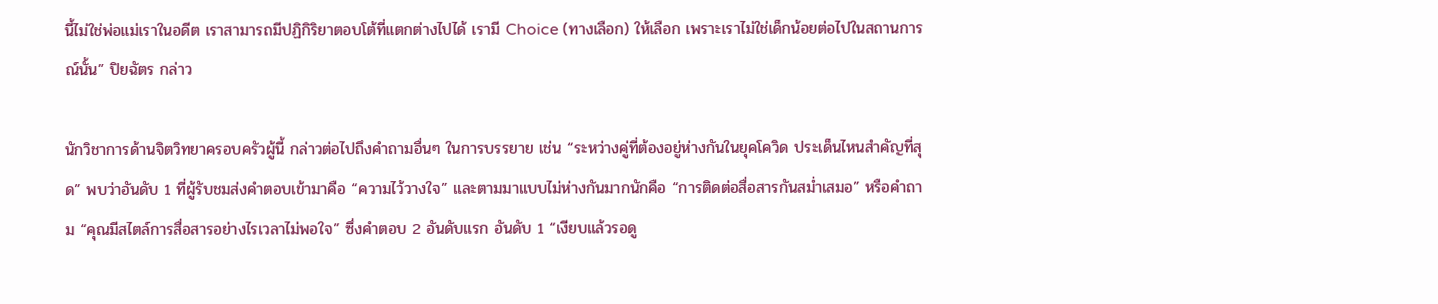นี้ไม่ใช่พ่อแม่เราในอดีต เราสามารถมีปฏิกิริยาตอบโต้ที่แตกต่างไปได้ เรามี Choice (ทางเลือก) ให้เลือก เพราะเราไม่ใช่เด็กน้อยต่อไปในสถานการณ์นั้น” ปิยฉัตร กล่าว

นักวิชาการด้านจิตวิทยาครอบครัวผู้นี้ กล่าวต่อไปถึงคำถามอื่นๆ ในการบรรยาย เช่น “ระหว่างคู่ที่ต้องอยู่ห่างกันในยุคโควิด ประเด็นไหนสำคัญที่สุด” พบว่าอันดับ 1 ที่ผู้รับชมส่งคำตอบเข้ามาคือ “ความไว้วางใจ” และตามมาแบบไม่ห่างกันมากนักคือ “การติดต่อสื่อสารกันสม่ำเสมอ” หรือคำถาม “คุณมีสไตล์การสื่อสารอย่างไรเวลาไม่พอใจ” ซึ่งคำตอบ 2 อันดับแรก อันดับ 1 “เงียบแล้วรอดู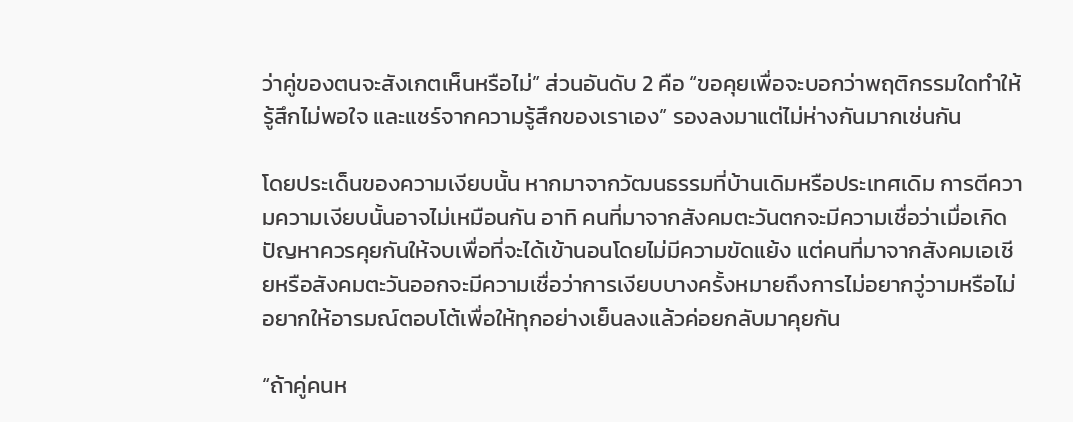ว่าคู่ของตนจะสังเกตเห็นหรือไม่” ส่วนอันดับ 2 คือ “ขอคุยเพื่อจะบอกว่าพฤติกรรมใดทำให้รู้สึกไม่พอใจ และแชร์จากความรู้สึกของเราเอง” รองลงมาแต่ไม่ห่างกันมากเช่นกัน

โดยประเด็นของความเงียบนั้น หากมาจากวัฒนธรรมที่บ้านเดิมหรือประเทศเดิม การตีความความเงียบนั้นอาจไม่เหมือนกัน อาทิ คนที่มาจากสังคมตะวันตกจะมีความเชื่อว่าเมื่อเกิดปัญหาควรคุยกันให้จบเพื่อที่จะได้เข้านอนโดยไม่มีความขัดแย้ง แต่คนที่มาจากสังคมเอเชียหรือสังคมตะวันออกจะมีความเชื่อว่าการเงียบบางครั้งหมายถึงการไม่อยากวู่วามหรือไม่อยากให้อารมณ์ตอบโต้เพื่อให้ทุกอย่างเย็นลงแล้วค่อยกลับมาคุยกัน

“ถ้าคู่คนห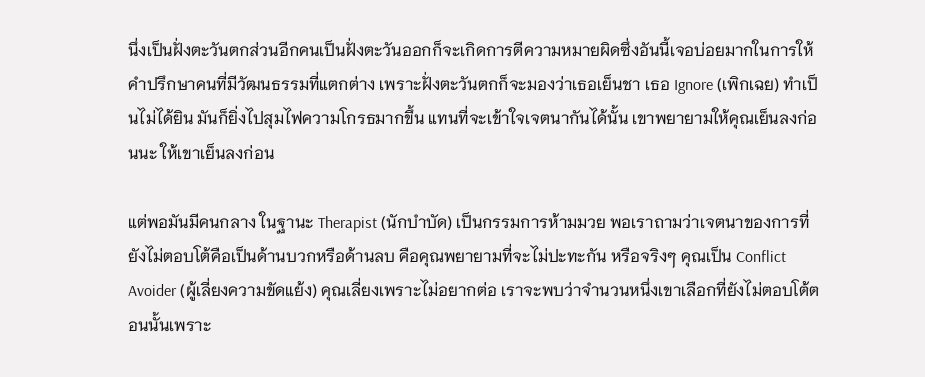นึ่งเป็นฝั่งตะวันตกส่วนอีกคนเป็นฝั่งตะวันออกก็จะเกิดการตีความหมายผิดซึ่งอันนี้เจอบ่อยมากในการให้คำปรึกษาคนที่มีวัฒนธรรมที่แตกต่าง เพราะฝั่งตะวันตกก็จะมองว่าเธอเย็นชา เธอ Ignore (เพิกเฉย) ทำเป็นไม่ได้ยิน มันก็ยิ่งไปสุมไฟความโกรธมากขึ้น แทนที่จะเข้าใจเจตนากันได้นั้น เขาพยายามให้คุณเย็นลงก่อนนะ ให้เขาเย็นลงก่อน

แต่พอมันมีคนกลาง ในฐานะ Therapist (นักบำบัด) เป็นกรรมการห้ามมวย พอเราถามว่าเจตนาของการที่ยังไม่ตอบโต้คือเป็นด้านบวกหรือด้านลบ คือคุณพยายามที่จะไม่ปะทะกัน หรือจริงๆ คุณเป็น Conflict Avoider (ผู้เลี่ยงความขัดแย้ง) คุณเลี่ยงเพราะไม่อยากต่อ เราจะพบว่าจำนวนหนึ่งเขาเลือกที่ยังไม่ตอบโต้ตอนนั้นเพราะ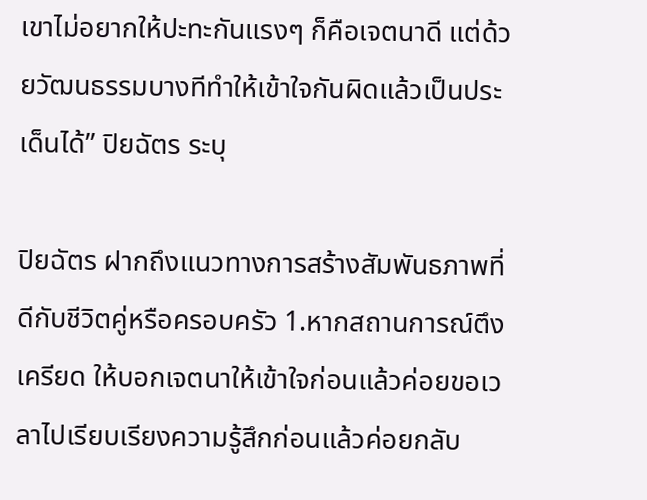เขาไม่อยากให้ปะทะกันแรงๆ ก็คือเจตนาดี แต่ด้วยวัฒนธรรมบางทีทำให้เข้าใจกันผิดแล้วเป็นประเด็นได้” ปิยฉัตร ระบุ

ปิยฉัตร ฝากถึงแนวทางการสร้างสัมพันธภาพที่ดีกับชีวิตคู่หรือครอบครัว 1.หากสถานการณ์ตึงเครียด ให้บอกเจตนาให้เข้าใจก่อนแล้วค่อยขอเวลาไปเรียบเรียงความรู้สึกก่อนแล้วค่อยกลับ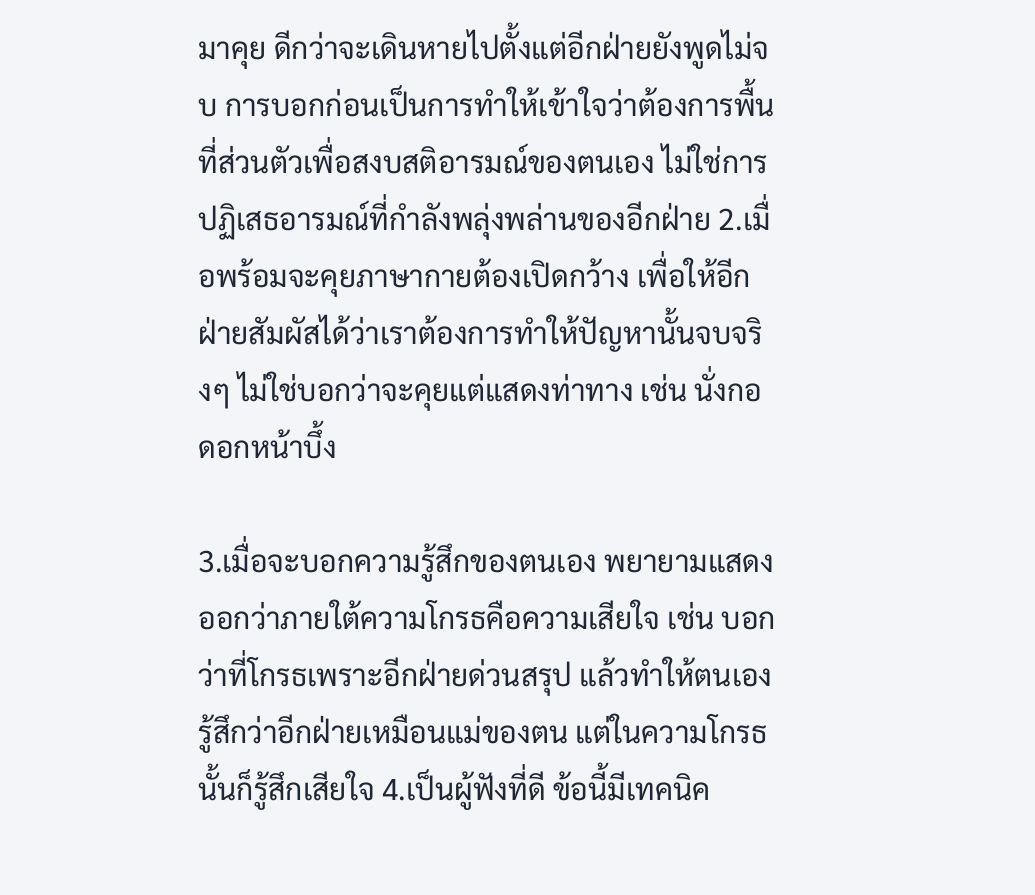มาคุย ดีกว่าจะเดินหายไปตั้งแต่อีกฝ่ายยังพูดไม่จบ การบอกก่อนเป็นการทำให้เข้าใจว่าต้องการพื้นที่ส่วนตัวเพื่อสงบสติอารมณ์ของตนเอง ไม่ใช่การปฏิเสธอารมณ์ที่กำลังพลุ่งพล่านของอีกฝ่าย 2.เมื่อพร้อมจะคุยภาษากายต้องเปิดกว้าง เพื่อให้อีกฝ่ายสัมผัสได้ว่าเราต้องการทำให้ปัญหานั้นจบจริงๆ ไม่ใช่บอกว่าจะคุยแต่แสดงท่าทาง เช่น นั่งกอดอกหน้าบึ้ง

3.เมื่อจะบอกความรู้สึกของตนเอง พยายามแสดงออกว่าภายใต้ความโกรธคือความเสียใจ เช่น บอกว่าที่โกรธเพราะอีกฝ่ายด่วนสรุป แล้วทำให้ตนเองรู้สึกว่าอีกฝ่ายเหมือนแม่ของตน แต่ในความโกรธนั้นก็รู้สึกเสียใจ 4.เป็นผู้ฟังที่ดี ข้อนี้มีเทคนิค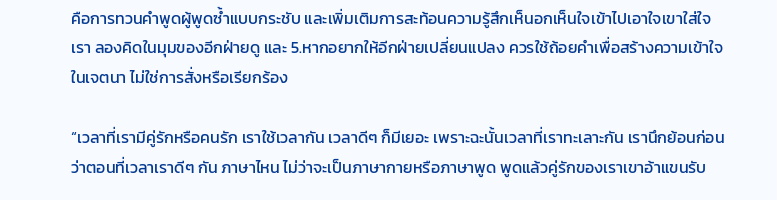คือการทวนคำพูดผู้พูดซ้ำแบบกระชับ และเพิ่มเติมการสะท้อนความรู้สึกเห็นอกเห็นใจเข้าไปเอาใจเขาใส่ใจเรา ลองคิดในมุมของอีกฝ่ายดู และ 5.หากอยากให้อีกฝ่ายเปลี่ยนแปลง ควรใช้ถ้อยคำเพื่อสร้างความเข้าใจในเจตนา ไม่ใช่การสั่งหรือเรียกร้อง

“เวลาที่เรามีคู่รักหรือคนรัก เราใช้เวลากัน เวลาดีๆ ก็มีเยอะ เพราะฉะนั้นเวลาที่เราทะเลาะกัน เรานึกย้อนก่อนว่าตอนที่เวลาเราดีๆ กัน ภาษาไหน ไม่ว่าจะเป็นภาษากายหรือภาษาพูด พูดแล้วคู่รักของเราเขาอ้าแขนรับ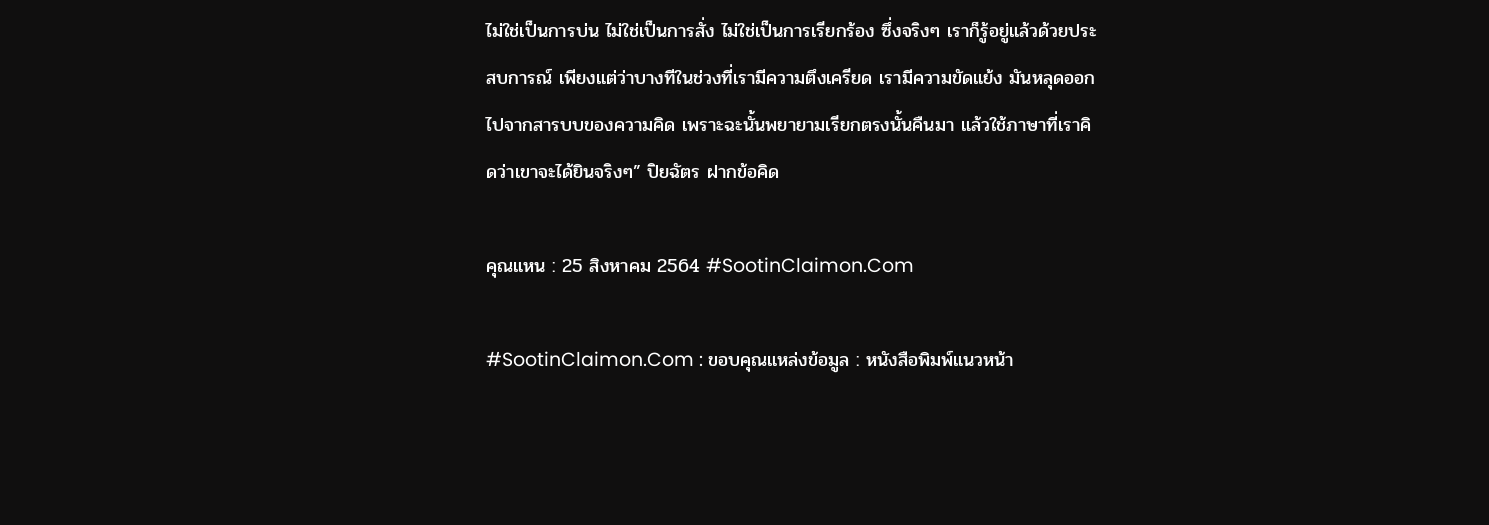ไม่ใช่เป็นการบ่น ไม่ใช่เป็นการสั่ง ไม่ใช่เป็นการเรียกร้อง ซึ่งจริงๆ เราก็รู้อยู่แล้วด้วยประสบการณ์ เพียงแต่ว่าบางทีในช่วงที่เรามีความตึงเครียด เรามีความขัดแย้ง มันหลุดออกไปจากสารบบของความคิด เพราะฉะนั้นพยายามเรียกตรงนั้นคืนมา แล้วใช้ภาษาที่เราคิดว่าเขาจะได้ยินจริงๆ” ปิยฉัตร ฝากข้อคิด

คุณแหน : 25 สิงหาคม 2564 #SootinClaimon.Com

#SootinClaimon.Com : ขอบคุณแหล่งข้อมูล : หนังสือพิมพ์แนวหน้า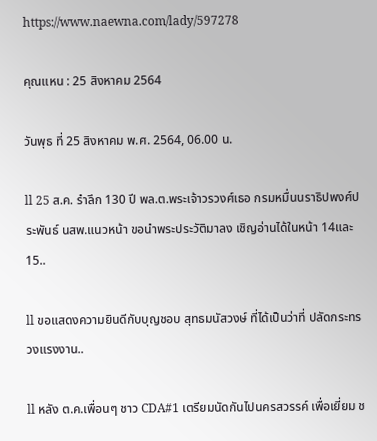https://www.naewna.com/lady/597278

คุณแหน : 25 สิงหาคม 2564

วันพุธ ที่ 25 สิงหาคม พ.ศ. 2564, 06.00 น.

ll 25 ส.ค. รำลึก 130 ปี พล.ต.พระเจ้าวรวงศ์เธอ กรมหมื่นนราธิปพงศ์ประพันธ์ นสพ.แนวหน้า ขอนำพระประวัติมาลง เชิญอ่านได้ในหน้า 14และ 15..

ll ขอแสดงความยินดีกับบุญชอบ สุทธมนัสวงษ์ ที่ได้เป็นว่าที่ ปลัดกระทรวงแรงงาน..

ll หลัง ต.ค.เพื่อนๆ ชาว CDA#1 เตรียมนัดกันไปนครสวรรค์ เพื่อเยี่ยม ช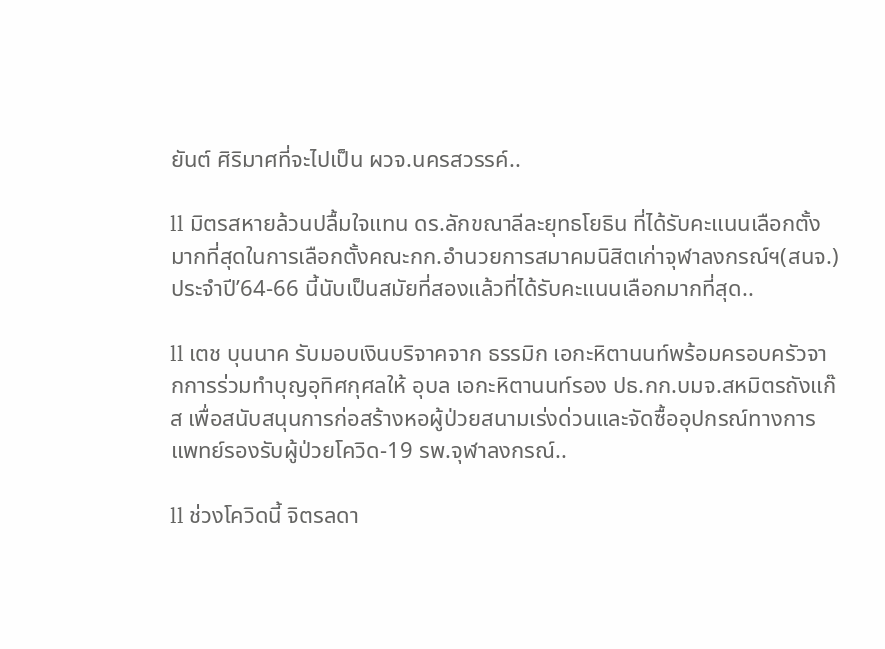ยันต์ ศิริมาศที่จะไปเป็น ผวจ.นครสวรรค์..

ll มิตรสหายล้วนปลื้มใจแทน ดร.ลักขณาลีละยุทธโยธิน ที่ได้รับคะแนนเลือกตั้งมากที่สุดในการเลือกตั้งคณะกก.อำนวยการสมาคมนิสิตเก่าจุฬาลงกรณ์ฯ(สนจ.)ประจำปี’64-66 นี้นับเป็นสมัยที่สองแล้วที่ได้รับคะแนนเลือกมากที่สุด..

ll เตช บุนนาค รับมอบเงินบริจาคจาก ธรรมิก เอกะหิตานนท์พร้อมครอบครัวจากการร่วมทำบุญอุทิศกุศลให้ อุบล เอกะหิตานนท์รอง ปธ.กก.บมจ.สหมิตรถังแก๊ส เพื่อสนับสนุนการก่อสร้างหอผู้ป่วยสนามเร่งด่วนและจัดซื้ออุปกรณ์ทางการแพทย์รองรับผู้ป่วยโควิด-19 รพ.จุฬาลงกรณ์..

ll ช่วงโควิดนี้ จิตรลดา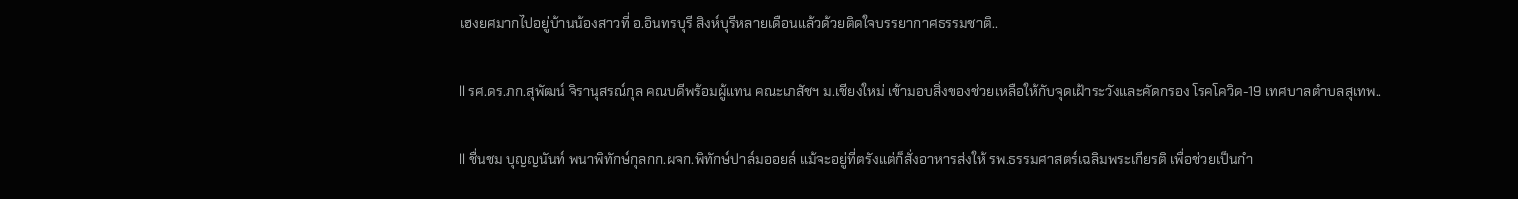เฮงยศมากไปอยู่บ้านน้องสาวที่ อ.อินทรบุรี สิงห์บุรีหลายเดือนแล้วด้วยติดใจบรรยากาศธรรมชาติ..

ll รศ.ดร.ภก.สุพัฒน์ จิรานุสรณ์กุล คณบดีพร้อมผู้แทน คณะเภสัชฯ ม.เชียงใหม่ เข้ามอบสิ่งของช่วยเหลือให้กับจุดเฝ้าระวังและคัดกรอง โรคโควิด-19 เทศบาลตำบลสุเทพ..

ll ชื่นชม บุญญนันท์ พนาพิทักษ์กุลกก.ผจก.พิทักษ์ปาล์มออยล์ แม้จะอยู่ที่ตรังแต่ก็สั่งอาหารส่งให้ รพ.ธรรมศาสตร์เฉลิมพระเกียรติ เพื่อช่วยเป็นกำ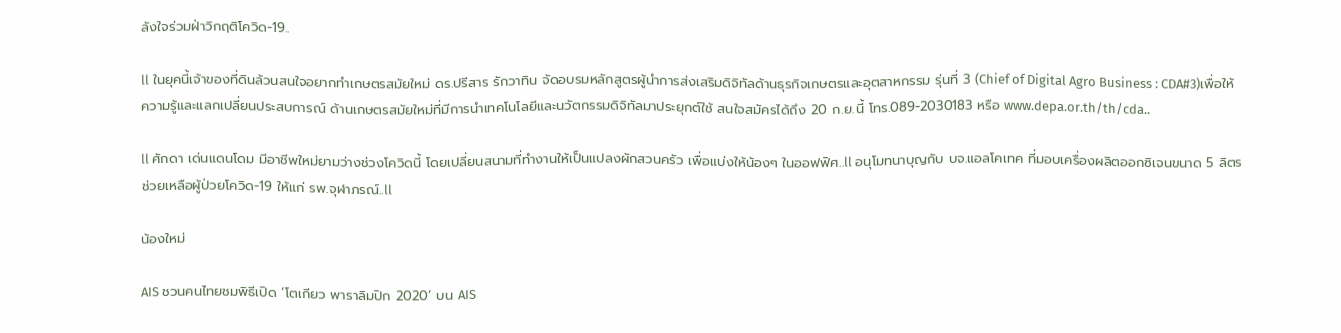ลังใจร่วมฝ่าวิกฤติโควิด-19..

ll ในยุคนี้เจ้าของที่ดินล้วนสนใจอยากทำเกษตรสมัยใหม่ ดร.ปรีสาร รักวาทิน จัดอบรมหลักสูตรผู้นำการส่งเสริมดิจิทัลด้านธุรกิจเกษตรและอุตสาหกรรม รุ่นที่ 3 (Chief of Digital Agro Business : CDA#3)เพื่อให้ความรู้และแลกเปลี่ยนประสบการณ์ ด้านเกษตรสมัยใหม่ที่มีการนำเทคโนโลยีและนวัตกรรมดิจิทัลมาประยุกต์ใช้ สนใจสมัครได้ถึง 20 ก.ย.นี้ โทร.089-2030183 หรือ www.depa.or.th/th/cda..

ll ศักดา เด่นแดนโดม มีอาชีพใหม่ยามว่างช่วงโควิดนี้ โดยเปลี่ยนสนามที่ทำงานให้เป็นแปลงผักสวนครัว เพื่อแบ่งให้น้องๆ ในออฟฟิศ..ll อนุโมทนาบุญกับ บจ.แอลโคเทค ที่มอบเครื่องผลิตออกซิเจนขนาด 5 ลิตร ช่วยเหลือผู้ป่วยโควิด-19 ให้แก่ รพ.จุฬาภรณ์..ll

น้องใหม่

AIS ชวนคนไทยชมพิธีเปิด ‘โตเกียว พาราลิมปิก 2020’ บน AIS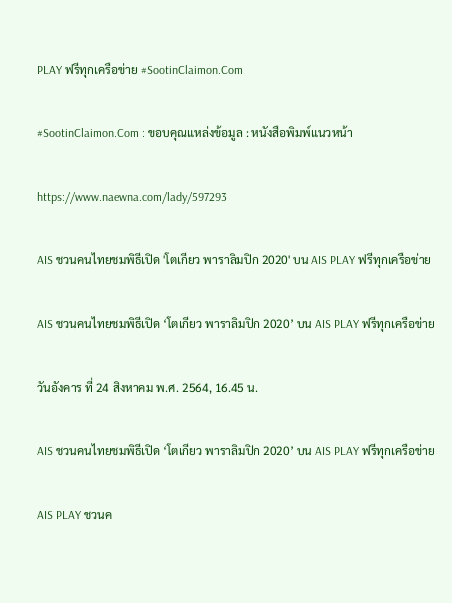PLAY ฟรีทุกเครือข่าย #SootinClaimon.Com

#SootinClaimon.Com : ขอบคุณแหล่งข้อมูล : หนังสือพิมพ์แนวหน้า

https://www.naewna.com/lady/597293

AIS ชวนคนไทยชมพิธีเปิด 'โตเกียว พาราลิมปิก 2020' บน AIS PLAY ฟรีทุกเครือข่าย

AIS ชวนคนไทยชมพิธีเปิด ‘โตเกียว พาราลิมปิก 2020’ บน AIS PLAY ฟรีทุกเครือข่าย

วันอังคาร ที่ 24 สิงหาคม พ.ศ. 2564, 16.45 น.

AIS ชวนคนไทยชมพิธีเปิด ‘โตเกียว พาราลิมปิก 2020’ บน AIS PLAY ฟรีทุกเครือข่าย

AIS PLAY ชวนค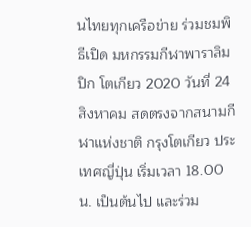นไทยทุกเครือข่าย ร่วมชมพิธีเปิด มหกรรมกีฬาพาราลิมปิก โตเกียว 2020 วันที่ 24 สิงหาคม สดตรงจากสนามกีฬาแห่งชาติ กรุงโตเกียว ประเทศญี่ปุ่น เริ่มเวลา 18.00 น. เป็นต้นไป และร่วม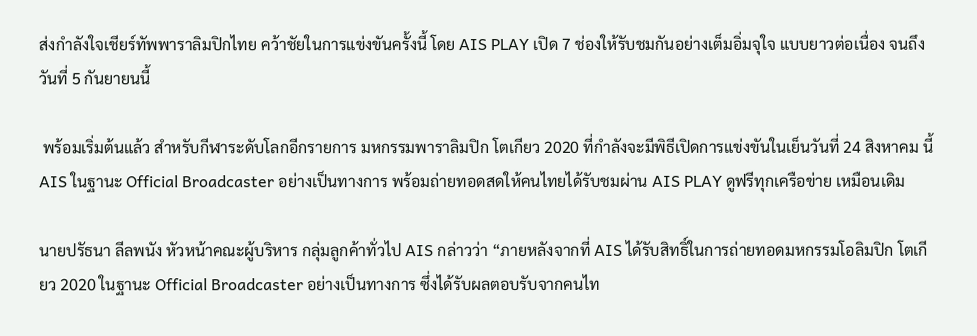ส่งกำลังใจเชียร์ทัพพาราลิมปิกไทย คว้าชัยในการแข่งขันครั้งนี้ โดย AIS PLAY เปิด 7 ช่องให้รับชมกันอย่างเต็มอิ่มจุใจ แบบยาวต่อเนื่อง จนถึงวันที่ 5 กันยายนนี้

 พร้อมเริ่มต้นแล้ว สำหรับกีฬาระดับโลกอีกรายการ มหกรรมพาราลิมปิก โตเกียว 2020 ที่กำลังจะมีพิธีเปิดการแข่งขันในเย็นวันที่ 24 สิงหาคม นี้  AIS ในฐานะ Official Broadcaster อย่างเป็นทางการ พร้อมถ่ายทอดสดให้คนไทยได้รับชมผ่าน AIS PLAY ดูฟรีทุกเครือข่าย เหมือนเดิม

นายปรัธนา ลีลพนัง หัวหน้าคณะผู้บริหาร กลุ่มลูกค้าทั่วไป AIS กล่าวว่า “ภายหลังจากที่ AIS ได้รับสิทธิ์ในการถ่ายทอดมหกรรมโอลิมปิก โตเกียว 2020 ในฐานะ Official Broadcaster อย่างเป็นทางการ ซึ่งได้รับผลตอบรับจากคนไท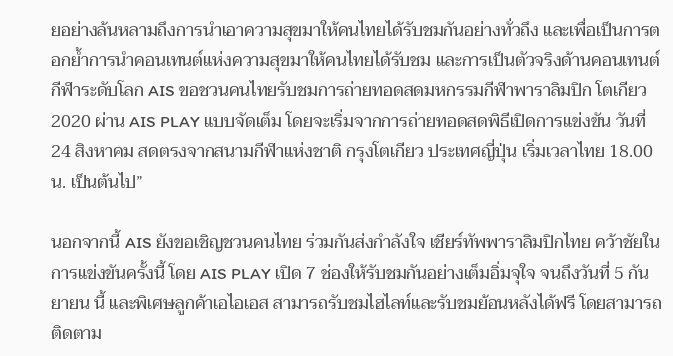ยอย่างล้นหลามถึงการนำเอาความสุขมาให้คนไทยได้รับชมกันอย่างทั่วถึง และเพื่อเป็นการตอกย้ำการนำคอนเทนต์แห่งความสุขมาให้คนไทยได้รับชม และการเป็นตัวจริงด้านคอนเทนต์กีฬาระดับโลก AIS ขอชวนคนไทยรับชมการถ่ายทอดสดมหกรรมกีฬาพาราลิมปิก โตเกียว 2020 ผ่าน AIS PLAY แบบจัดเต็ม โดยจะเริ่มจากการถ่ายทอดสดพิธีเปิดการแข่งขัน วันที่ 24 สิงหาคม สดตรงจากสนามกีฬาแห่งชาติ กรุงโตเกียว ประเทศญี่ปุ่น เริ่มเวลาไทย 18.00 น. เป็นต้นไป”

นอกจากนี้ AIS ยังขอเชิญชวนคนไทย ร่วมกันส่งกำลังใจ เชียร์ทัพพาราลิมปิกไทย คว้าชัยในการแข่งขันครั้งนี้ โดย AIS PLAY เปิด 7 ช่องให้รับชมกันอย่างเต็มอิ่มจุใจ จนถึงวันที่ 5 กันยายน นี้ และพิเศษลูกค้าเอไอเอส สามารถรับชมไฮไลท์และรับชมย้อนหลังได้ฟรี โดยสามารถติดตาม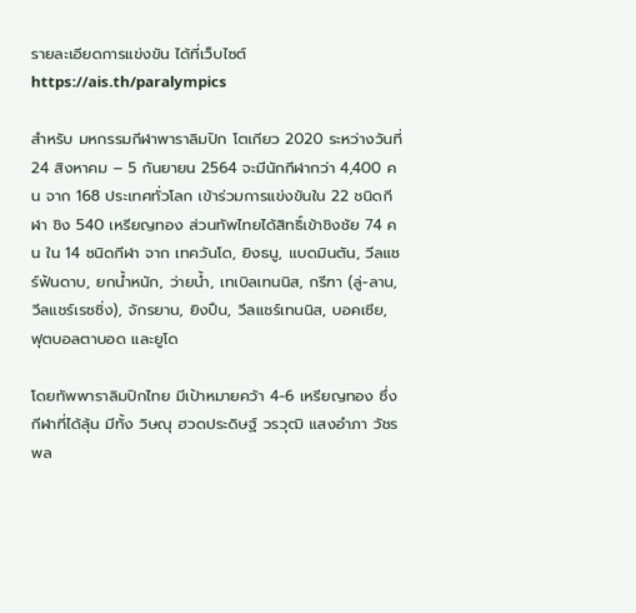รายละเอียดการแข่งขัน ได้ที่เว็บไซต์ https://ais.th/paralympics

สำหรับ มหกรรมกีฬาพาราลิมปิก โตเกียว 2020 ระหว่างวันที่ 24 สิงหาคม – 5 กันยายน 2564 จะมีนักกีฬากว่า 4,400 คน จาก 168 ประเทศทั่วโลก เข้าร่วมการแข่งขันใน 22 ชนิดกีฬา ชิง 540 เหรียญทอง ส่วนทัพไทยได้สิทธิ์เข้าชิงชัย 74 คน ใน 14 ชนิดกีฬา จาก เทควันโด, ยิงธนู, แบดมินตัน, วีลแชร์ฟันดาบ, ยกน้ำหนัก, ว่ายน้ำ, เทเบิลเทนนิส, กรีฑา (ลู่-ลาน,วีลแชร์เรซซิ่ง), จักรยาน, ยิงปืน, วีลแชร์เทนนิส, บอคเซีย, ฟุตบอลตาบอด และยูโด

โดยทัพพาราลิมปิกไทย มีเป้าหมายคว้า 4-6 เหรียญทอง ซึ่งกีฬาที่ได้ลุ้น มีทั้ง วิษณุ ฮวดประดิษฐ์ วรวุฒิ แสงอำภา วัชรพล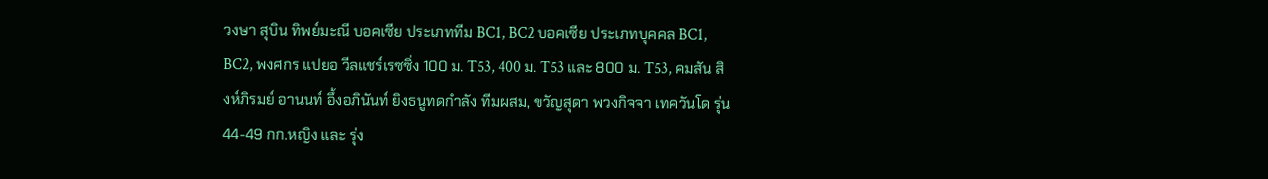วงษา สุบิน ทิพย์มะณี บอคเซีย ประเภททีม BC1, BC2 บอคเซีย ประเภทบุคคล BC1, BC2, พงศกร แปยอ วีลแชร์เรซซิ่ง 100 ม. T53, 400 ม. T53 และ 800 ม. T53, คมสัน สิงห์ภิรมย์ อานนท์ อึ้งอภินันท์ ยิงธนูทดกำลัง ทีมผสม, ขวัญสุดา พวงกิจจา เทควันโด รุ่น 44-49 กก.หญิง และ รุ่ง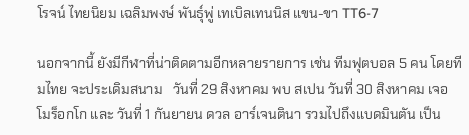โรจน์ ไทยนิยม เฉลิมพงษ์ พันธุ์พู่ เทเบิลเทนนิส แขน-ขา TT6-7

นอกจากนี้ ยังมีกีฬาที่น่าติดตามอีกหลายรายการ เช่น ทีมฟุตบอล 5 คน โดยทีมไทย จะประเดิมสนาม   วันที่ 29 สิงหาคม พบ สเปน วันที่ 30 สิงหาคม เจอ โมร็อกโก และ วันที่ 1 กันยายน ดวล อาร์เจนตินา รวมไปถึงแบดมินตัน เป็น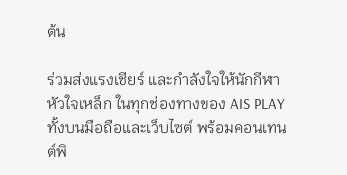ต้น

ร่วมส่งแรงเชียร์ และกำลังใจให้นักกีฬาหัวใจเหล็ก ในทุกช่องทางของ AIS PLAY ทั้งบนมือถือและเว็บไซต์ พร้อมคอนเทนต์พิ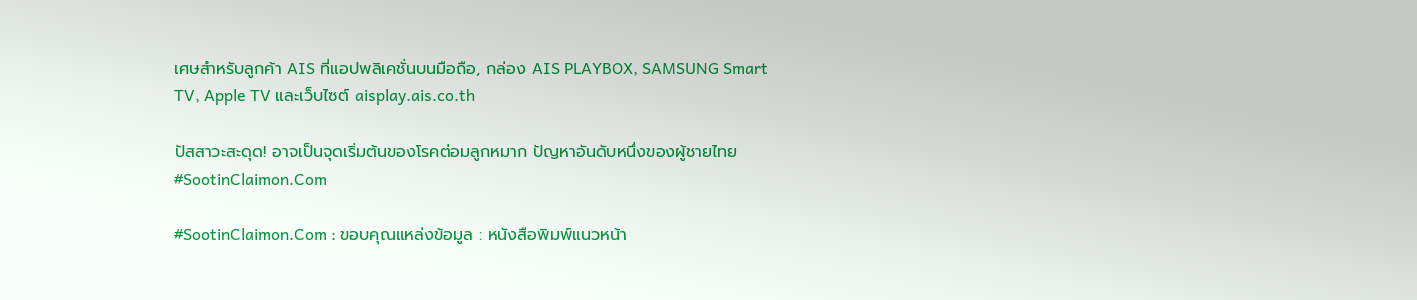เศษสำหรับลูกค้า AIS ที่แอปพลิเคชั่นบนมือถือ, กล่อง AIS PLAYBOX, SAMSUNG Smart TV, Apple TV และเว็บไซต์ aisplay.ais.co.th

ปัสสาวะสะดุด! อาจเป็นจุดเริ่มต้นของโรคต่อมลูกหมาก ปัญหาอันดับหนึ่งของผู้ชายไทย #SootinClaimon.Com

#SootinClaimon.Com : ขอบคุณแหล่งข้อมูล : หนังสือพิมพ์แนวหน้า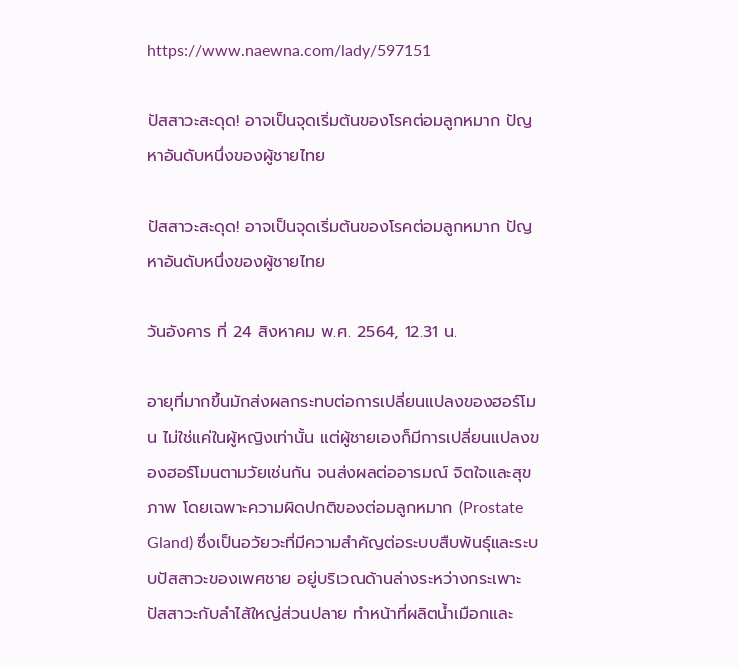https://www.naewna.com/lady/597151

ปัสสาวะสะดุด! อาจเป็นจุดเริ่มต้นของโรคต่อมลูกหมาก ปัญหาอันดับหนึ่งของผู้ชายไทย

ปัสสาวะสะดุด! อาจเป็นจุดเริ่มต้นของโรคต่อมลูกหมาก ปัญหาอันดับหนึ่งของผู้ชายไทย

วันอังคาร ที่ 24 สิงหาคม พ.ศ. 2564, 12.31 น.

อายุที่มากขึ้นมักส่งผลกระทบต่อการเปลี่ยนแปลงของฮอร์โมน ไม่ใช่แค่ในผู้หญิงเท่านั้น แต่ผู้ชายเองก็มีการเปลี่ยนแปลงของฮอร์โมนตามวัยเช่นกัน จนส่งผลต่ออารมณ์ จิตใจและสุขภาพ โดยเฉพาะความผิดปกติของต่อมลูกหมาก (Prostate Gland) ซึ่งเป็นอวัยวะที่มีความสำคัญต่อระบบสืบพันธุ์และระบบปัสสาวะของเพศชาย อยู่บริเวณด้านล่างระหว่างกระเพาะปัสสาวะกับลำไส้ใหญ่ส่วนปลาย ทำหน้าที่ผลิตน้ำเมือกและ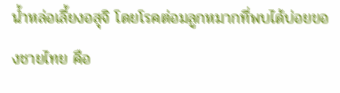น้ำหล่อเลี้ยงอสุจิ โดยโรคต่อมลูกหมากที่พบได้บ่อยของชายไทย คือ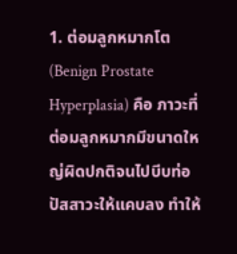1. ต่อมลูกหมากโต (Benign Prostate Hyperplasia) คือ ภาวะที่ต่อมลูกหมากมีขนาดใหญ่ผิดปกติจนไปบีบท่อปัสสาวะให้แคบลง ทำให้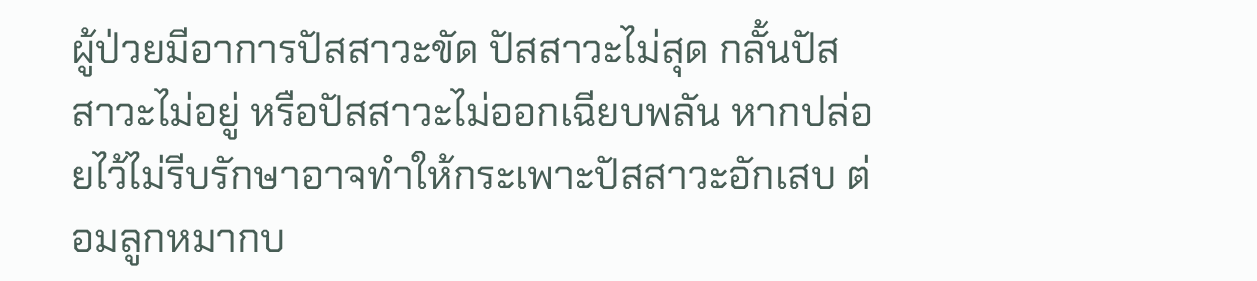ผู้ป่วยมีอาการปัสสาวะขัด ปัสสาวะไม่สุด กลั้นปัสสาวะไม่อยู่ หรือปัสสาวะไม่ออกเฉียบพลัน หากปล่อยไว้ไม่รีบรักษาอาจทำให้กระเพาะปัสสาวะอักเสบ ต่อมลูกหมากบ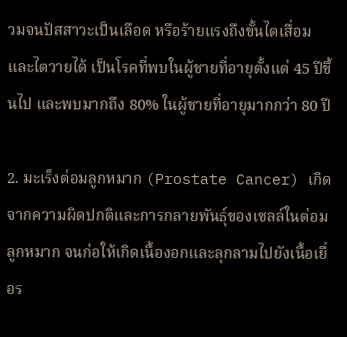วมจนปัสสาวะเป็นเลือด หรือร้ายแรงถึงขั้นไตเสื่อมและไตวายได้ เป็นโรคที่พบในผู้ชายที่อายุตั้งแต่ 45 ปีขึ้นไป และพบมากถึง 80% ในผู้ชายที่อายุมากกว่า 80 ปี

2. มะเร็งต่อมลูกหมาก (Prostate Cancer) เกิดจากความผิดปกติและการกลายพันธุ์ของเซลล์ในต่อมลูกหมาก จนก่อให้เกิดเนื้องอกและลุกลามไปยังเนื้อเยื่อร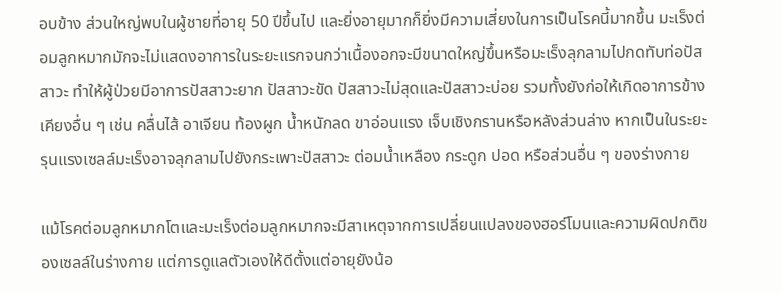อบข้าง ส่วนใหญ่พบในผู้ชายที่อายุ 50 ปีขึ้นไป และยิ่งอายุมากก็ยิ่งมีความเสี่ยงในการเป็นโรคนี้มากขึ้น มะเร็งต่อมลูกหมากมักจะไม่แสดงอาการในระยะแรกจนกว่าเนื้องอกจะมีขนาดใหญ่ขึ้นหรือมะเร็งลุกลามไปกดทับท่อปัสสาวะ ทำให้ผู้ป่วยมีอาการปัสสาวะยาก ปัสสาวะขัด ปัสสาวะไม่สุดและปัสสาวะบ่อย รวมทั้งยังก่อให้เกิดอาการข้างเคียงอื่น ๆ เช่น คลื่นไส้ อาเจียน ท้องผูก น้ำหนักลด ขาอ่อนแรง เจ็บเชิงกรานหรือหลังส่วนล่าง หากเป็นในระยะรุนแรงเซลล์มะเร็งอาจลุกลามไปยังกระเพาะปัสสาวะ ต่อมน้ำเหลือง กระดูก ปอด หรือส่วนอื่น ๆ ของร่างกาย

แม้โรคต่อมลูกหมากโตและมะเร็งต่อมลูกหมากจะมีสาเหตุจากการเปลี่ยนแปลงของฮอร์โมนและความผิดปกติของเซลล์ในร่างกาย แต่การดูแลตัวเองให้ดีตั้งแต่อายุยังน้อ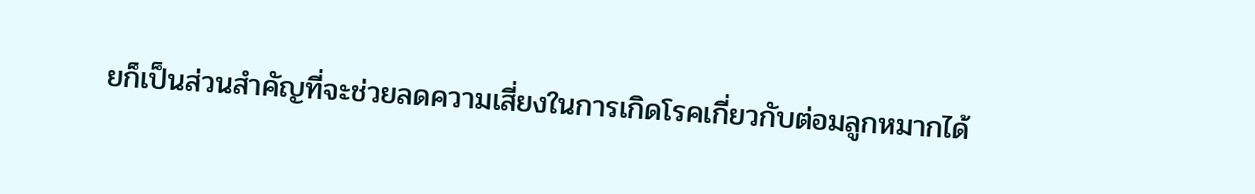ยก็เป็นส่วนสำคัญที่จะช่วยลดความเสี่ยงในการเกิดโรคเกี่ยวกับต่อมลูกหมากได้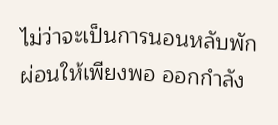ไม่ว่าจะเป็นการนอนหลับพักผ่อนให้เพียงพอ ออกกำลัง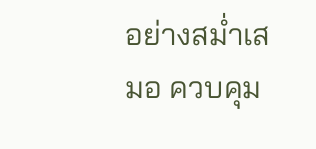อย่างสม่ำเสมอ ควบคุม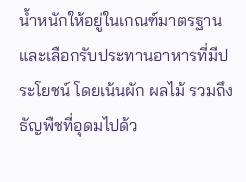น้ำหนักให้อยู่ในเกณฑ์มาตรฐานและเลือกรับประทานอาหารที่มีประโยชน์ โดยเน้นผัก ผลไม้ รวมถึงธัญพืชที่อุดมไปด้ว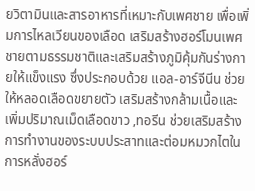ยวิตามินและสารอาหารที่เหมาะกับเพศชาย เพื่อเพิ่มการไหลเวียนของเลือด เสริมสร้างฮอร์โมนเพศชายตามธรรมชาติและเสริมสร้างภูมิคุ้มกันร่างกายให้แข็งแรง ซึ่งประกอบด้วย แอล-อาร์จีนีน ช่วยให้หลอดเลือดขยายตัว เสริมสร้างกล้ามเนื้อและเพิ่มปริมาณเม็ดเลือดขาว ,ทอรีน ช่วยเสริมสร้างการทำงานของระบบประสาทและต่อมหมวกไตในการหลั่งฮอร์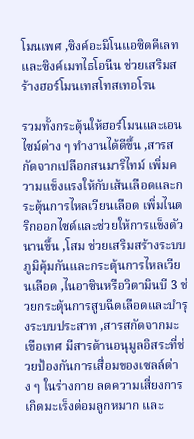โมนเพศ ,ซิงค์อะมิโนแอซิดคีเลท และซิงค์เมทไธโอนีน ช่วยเสริมสร้างฮอร์โมนเทสโทสเทอโรน

รวมทั้งกระตุ้นให้ฮอร์โมนและเอนไซม์ต่าง ๆ ทำงานได้ดีขึ้น ,สารสกัดจากเปลือกสนมาริไทม์ เพิ่มความแข็งแรงให้กับเส้นเลือดและกระตุ้นการไหลเวียนเลือด เพิ่มไนตริกออกไซด์และช่วยให้การแข็งตัวนานขึ้น ,โสม ช่วยเสริมสร้างระบบภูมิคุ้มกันและกระตุ้นการไหลเวียนเลือด ,ไนอาซินหรือวิตามินบี 3 ช่วยกระตุ้นการสูบฉีดเลือดและบำรุงระบบประสาท ,สารสกัดจากมะเขือเทศ มีสารต้านอนุมูลอิสระที่ช่วยป้องกันการเสื่อมของเซลล์ต่าง ๆ ในร่างกาย ลดความเสี่ยงการเกิดมะเร็งต่อมลูกหมาก และ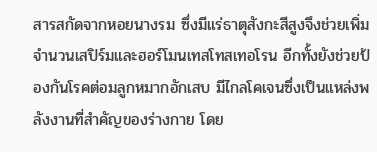สารสกัดจากหอยนางรม ซึ่งมีแร่ธาตุสังกะสีสูงจึงช่วยเพิ่มจำนวนเสปิร์มและฮอร์โมนเทสโทสเทอโรน อีกทั้งยังช่วยป้องกันโรคต่อมลูกหมากอักเสบ มีไกลโคเจนซึ่งเป็นแหล่งพลังงานที่สำคัญของร่างกาย โดย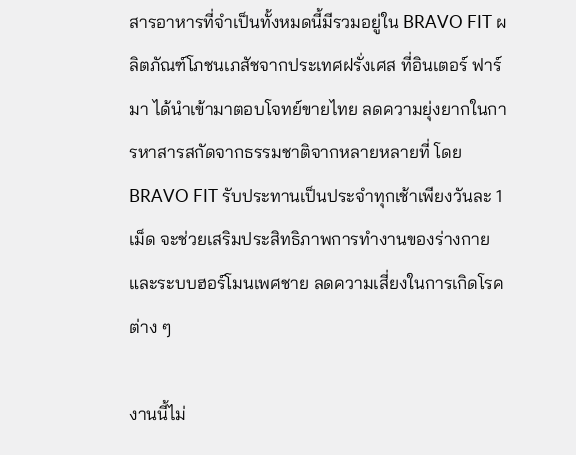สารอาหารที่จำเป็นทั้งหมดนี้มีรวมอยู่ใน BRAVO FIT ผลิตภัณฑ์โภชนเภสัชจากประเทศฝรั่งเศส ที่อินเตอร์ ฟาร์มา ได้นำเข้ามาตอบโจทย์ขายไทย ลดความยุ่งยากในการหาสารสกัดจากธรรมชาติจากหลายหลายที่ โดย BRAVO FIT รับประทานเป็นประจำทุกเช้าเพียงวันละ 1 เม็ด จะช่วยเสริมประสิทธิภาพการทำงานของร่างกายและระบบฮอร์โมนเพศชาย ลดความเสี่ยงในการเกิดโรคต่าง ๆ

งานนี้ไม่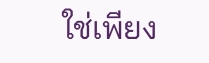ใช่เพียง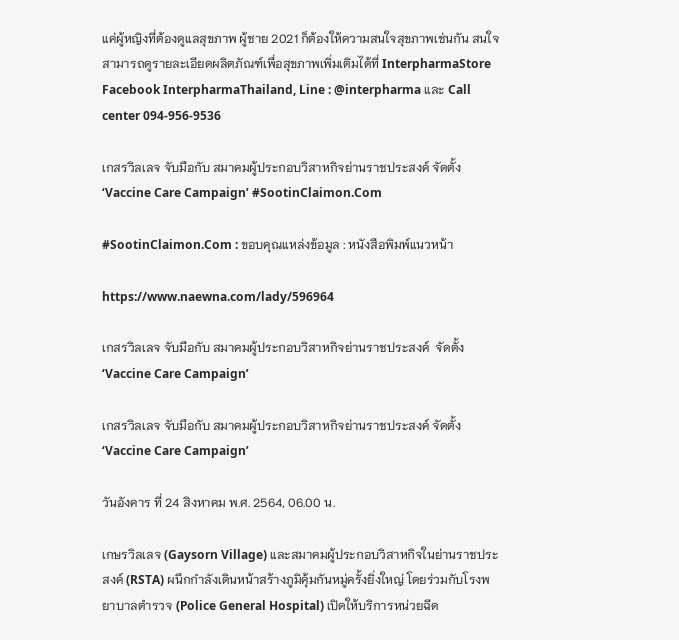แค่ผู้หญิงที่ต้องดูแลสุขภาพ ผู้ชาย 2021 ก็ต้องให้ความสนใจสุขภาพเช่นกัน สนใจสามารถดูรายละเอียดผลิตภัณฑ์เพื่อสุขภาพเพิ่มเติมได้ที่ InterpharmaStore Facebook InterpharmaThailand, Line : @interpharma และ Call center 094-956-9536

เกสรวิลเลจ จับมือกับ สมาคมผู้ประกอบวิสาหกิจย่านราชประสงค์ จัดตั้ง ‘Vaccine Care Campaign’ #SootinClaimon.Com

#SootinClaimon.Com : ขอบคุณแหล่งข้อมูล : หนังสือพิมพ์แนวหน้า

https://www.naewna.com/lady/596964

เกสรวิลเลจ จับมือกับ สมาคมผู้ประกอบวิสาหกิจย่านราชประสงค์  จัดตั้ง‘Vaccine Care Campaign’

เกสรวิลเลจ จับมือกับ สมาคมผู้ประกอบวิสาหกิจย่านราชประสงค์ จัดตั้ง‘Vaccine Care Campaign’

วันอังคาร ที่ 24 สิงหาคม พ.ศ. 2564, 06.00 น.

เกษรวิลเลจ (Gaysorn Village) และสมาคมผู้ประกอบวิสาหกิจในย่านราชประสงค์ (RSTA) ผนึกกำลังเดินหน้าสร้างภูมิคุ้มกันหมู่ครั้งยิ่งใหญ่ โดยร่วมกับโรงพยาบาลตำรวจ (Police General Hospital) เปิดให้บริการหน่วยฉีด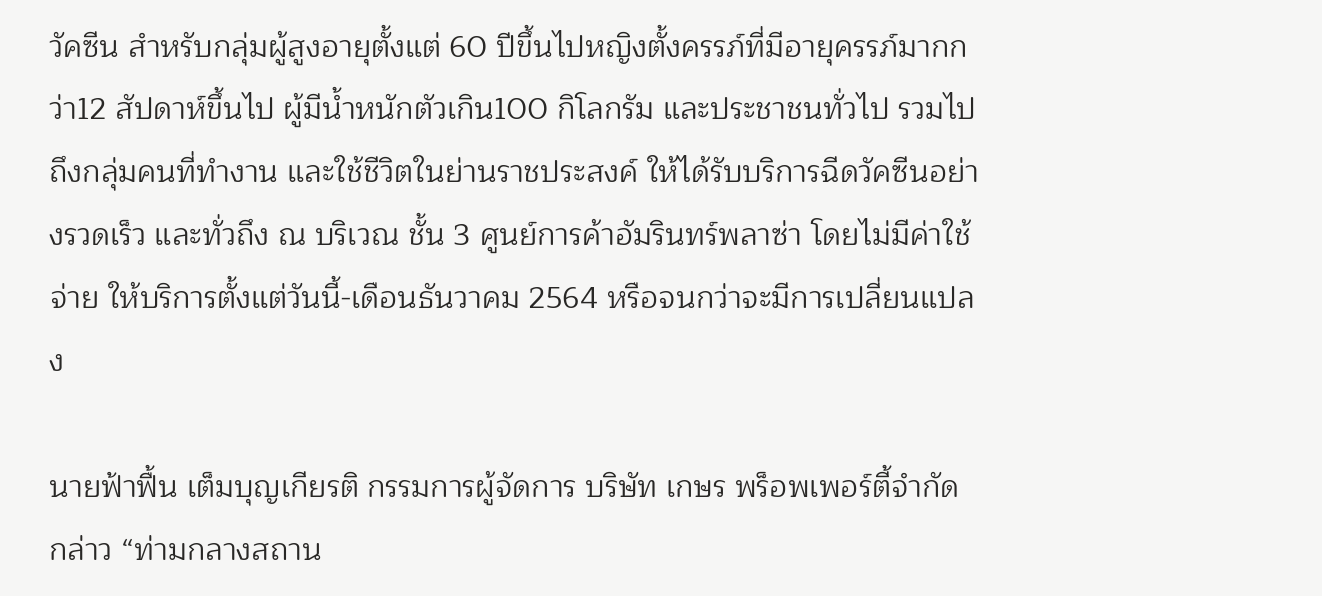วัคซีน สำหรับกลุ่มผู้สูงอายุตั้งแต่ 60 ปีขึ้นไปหญิงตั้งครรภ์ที่มีอายุครรภ์มากกว่า12 สัปดาห์ขึ้นไป ผู้มีน้ำหนักตัวเกิน100 กิโลกรัม และประชาชนทั่วไป รวมไปถึงกลุ่มคนที่ทำงาน และใช้ชีวิตในย่านราชประสงค์ ให้ได้รับบริการฉีดวัคซีนอย่างรวดเร็ว และทั่วถึง ณ บริเวณ ชั้น 3 ศูนย์การค้าอัมรินทร์พลาซ่า โดยไม่มีค่าใช้จ่าย ให้บริการตั้งแต่วันนี้-เดือนธันวาคม 2564 หรือจนกว่าจะมีการเปลี่ยนแปลง

นายฟ้าฟื้น เต็มบุญเกียรติ กรรมการผู้จัดการ บริษัท เกษร พร็อพเพอร์ตี้จำกัด กล่าว “ท่ามกลางสถาน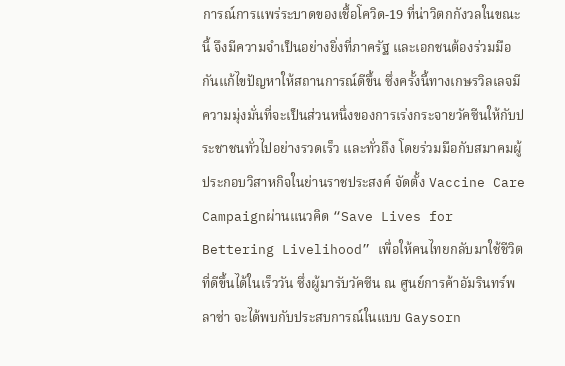การณ์การแพร่ระบาดของเชื้อโควิด-19 ที่น่าวิตกกังวลในขณะนี้ จึงมีความจำเป็นอย่างยิ่งที่ภาครัฐ และเอกชนต้องร่วมมือกันแก้ไขปัญหาให้สถานการณ์ดีขึ้น ซึ่งครั้งนี้ทางเกษรวิลเลจมีความมุ่งมั่นที่จะเป็นส่วนหนึ่งของการเร่งกระจายวัคซีนให้กับประชาชนทั่วไปอย่างรวดเร็ว และทั่วถึง โดยร่วมมือกับสมาคมผู้ประกอบวิสาหกิจในย่านราชประสงค์ จัดตั้ง Vaccine Care Campaignผ่านแนวคิด “Save Lives for Bettering Livelihood” เพื่อให้คนไทยกลับมาใช้ชีวิตที่ดีขึ้นได้ในเร็ววัน ซึ่งผู้มารับวัคซีน ณ ศูนย์การค้าอัมรินทร์พลาซ่า จะได้พบกับประสบการณ์ในแบบ Gaysorn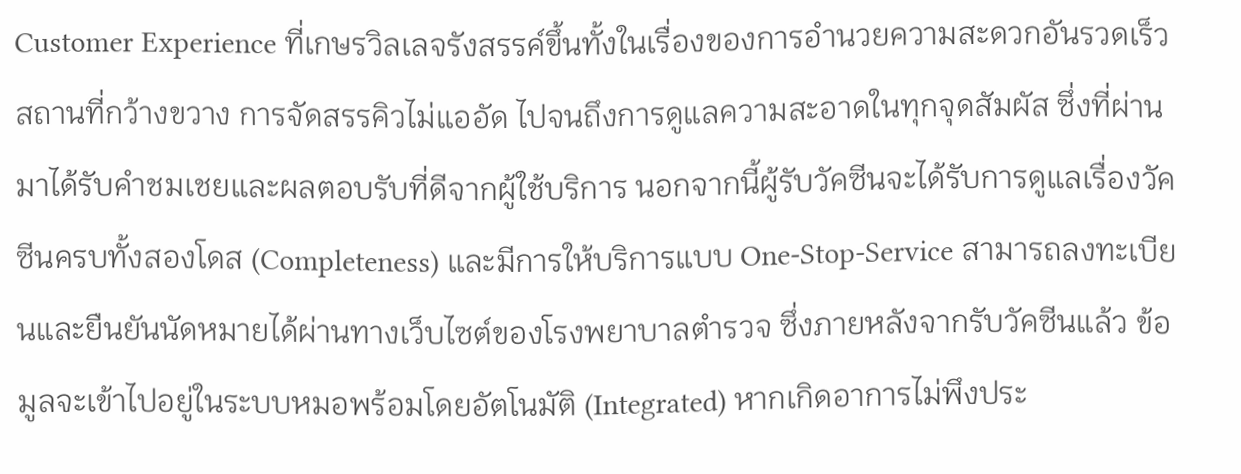Customer Experience ที่เกษรวิลเลจรังสรรค์ขึ้นทั้งในเรื่องของการอำนวยความสะดวกอันรวดเร็ว สถานที่กว้างขวาง การจัดสรรคิวไม่แออัด ไปจนถึงการดูแลความสะอาดในทุกจุดสัมผัส ซึ่งที่ผ่านมาได้รับคำชมเชยและผลตอบรับที่ดีจากผู้ใช้บริการ นอกจากนี้ผู้รับวัคซีนจะได้รับการดูแลเรื่องวัคซีนครบทั้งสองโดส (Completeness) และมีการให้บริการแบบ One-Stop-Service สามารถลงทะเบียนและยืนยันนัดหมายได้ผ่านทางเว็บไซต์ของโรงพยาบาลตำรวจ ซึ่งภายหลังจากรับวัคซีนแล้ว ข้อมูลจะเข้าไปอยู่ในระบบหมอพร้อมโดยอัตโนมัติ (Integrated) หากเกิดอาการไม่พึงประ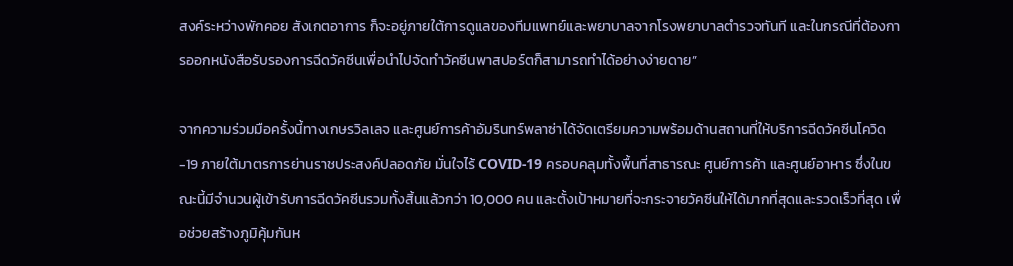สงค์ระหว่างพักคอย สังเกตอาการ ก็จะอยู่ภายใต้การดูแลของทีมแพทย์และพยาบาลจากโรงพยาบาลตำรวจทันที และในกรณีที่ต้องการออกหนังสือรับรองการฉีดวัคซีนเพื่อนำไปจัดทำวัคซีนพาสปอร์ตก็สามารถทำได้อย่างง่ายดาย”

จากความร่วมมือครั้งนี้ทางเกษรวิลเลจ และศูนย์การค้าอัมรินทร์พลาซ่าได้จัดเตรียมความพร้อมด้านสถานที่ให้บริการฉีดวัคซีนโควิด-19 ภายใต้มาตรการย่านราชประสงค์ปลอดภัย มั่นใจไร้ COVID-19 ครอบคลุมทั้งพื้นที่สาธารณะ ศูนย์การค้า และศูนย์อาหาร ซึ่งในขณะนี้มีจำนวนผู้เข้ารับการฉีดวัคซีนรวมทั้งสิ้นแล้วกว่า 10,000 คน และตั้งเป้าหมายที่จะกระจายวัคซีนให้ได้มากที่สุดและรวดเร็วที่สุด เพื่อช่วยสร้างภูมิคุ้มกันห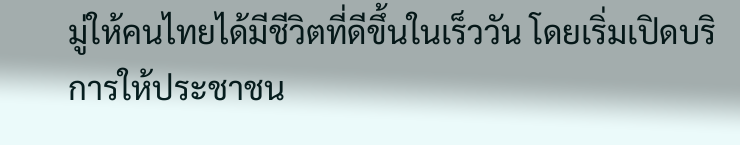มู่ให้คนไทยได้มีชีวิตที่ดีขึ้นในเร็ววัน โดยเริ่มเปิดบริการให้ประชาชน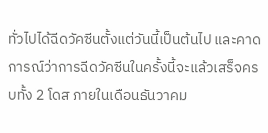ทั่วไปได้ฉีดวัคซีนตั้งแต่วันนี้เป็นต้นไป และคาดการณ์ว่าการฉีดวัคซีนในครั้งนี้จะแล้วเสร็จครบทั้ง 2 โดส ภายในเดือนธันวาคม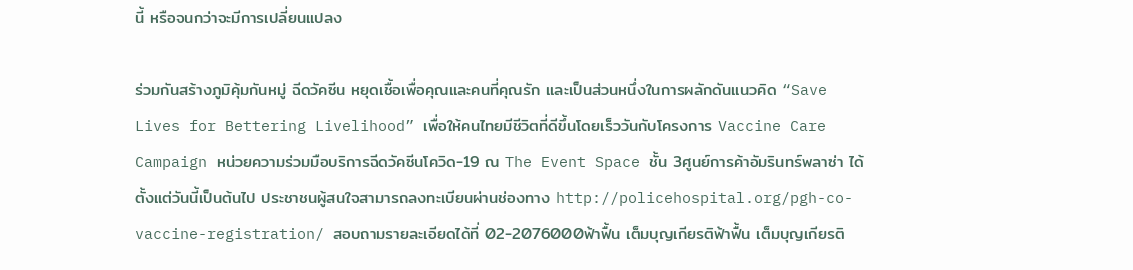นี้ หรือจนกว่าจะมีการเปลี่ยนแปลง

ร่วมกันสร้างภูมิคุ้มกันหมู่ ฉีดวัคซีน หยุดเชื้อเพื่อคุณและคนที่คุณรัก และเป็นส่วนหนึ่งในการผลักดันแนวคิด “Save Lives for Bettering Livelihood” เพื่อให้คนไทยมีชีวิตที่ดีขึ้นโดยเร็ววันกับโครงการ Vaccine Care Campaign หน่วยความร่วมมือบริการฉีดวัคซีนโควิด-19 ณ The Event Space ชั้น 3ศูนย์การค้าอัมรินทร์พลาซ่า ได้ตั้งแต่วันนี้เป็นต้นไป ประชาชนผู้สนใจสามารถลงทะเบียนผ่านช่องทาง http://policehospital.org/pgh-co-vaccine-registration/ สอบถามรายละเอียดได้ที่ 02-2076000ฟ้าฟื้น เต็มบุญเกียรติฟ้าฟื้น เต็มบุญเกียรติ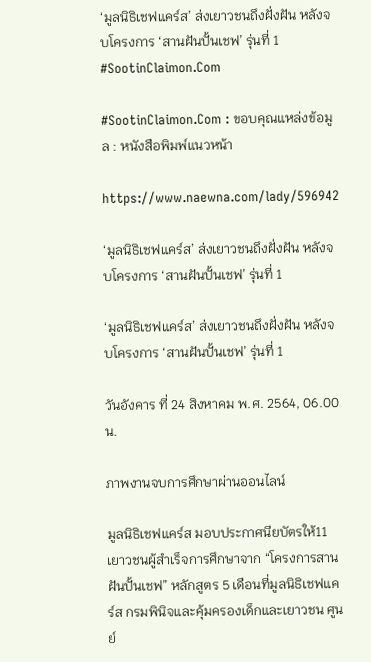‘มูลนิธิเชฟแคร์ส’ ส่งเยาวชนถึงฝั่งฝัน หลังจบโครงการ ‘สานฝันปั้นเชฟ’ รุ่นที่ 1 #SootinClaimon.Com

#SootinClaimon.Com : ขอบคุณแหล่งข้อมูล : หนังสือพิมพ์แนวหน้า

https://www.naewna.com/lady/596942

‘มูลนิธิเชฟแคร์ส’ ส่งเยาวชนถึงฝั่งฝัน หลังจบโครงการ ‘สานฝันปั้นเชฟ’ รุ่นที่ 1

‘มูลนิธิเชฟแคร์ส’ ส่งเยาวชนถึงฝั่งฝัน หลังจบโครงการ ‘สานฝันปั้นเชฟ’ รุ่นที่ 1

วันอังคาร ที่ 24 สิงหาคม พ.ศ. 2564, 06.00 น.

ภาพงานจบการศึกษาผ่านออนไลน์

มูลนิธิเชฟแคร์ส มอบประกาศนียบัตรให้11 เยาวชนผู้สำเร็จการศึกษาจาก “โครงการสานฝันปั้นเชฟ” หลักสูตร 5 เดือนที่มูลนิธิเชฟแคร์ส กรมพินิจและคุ้มครองเด็กและเยาวชน ศูนย์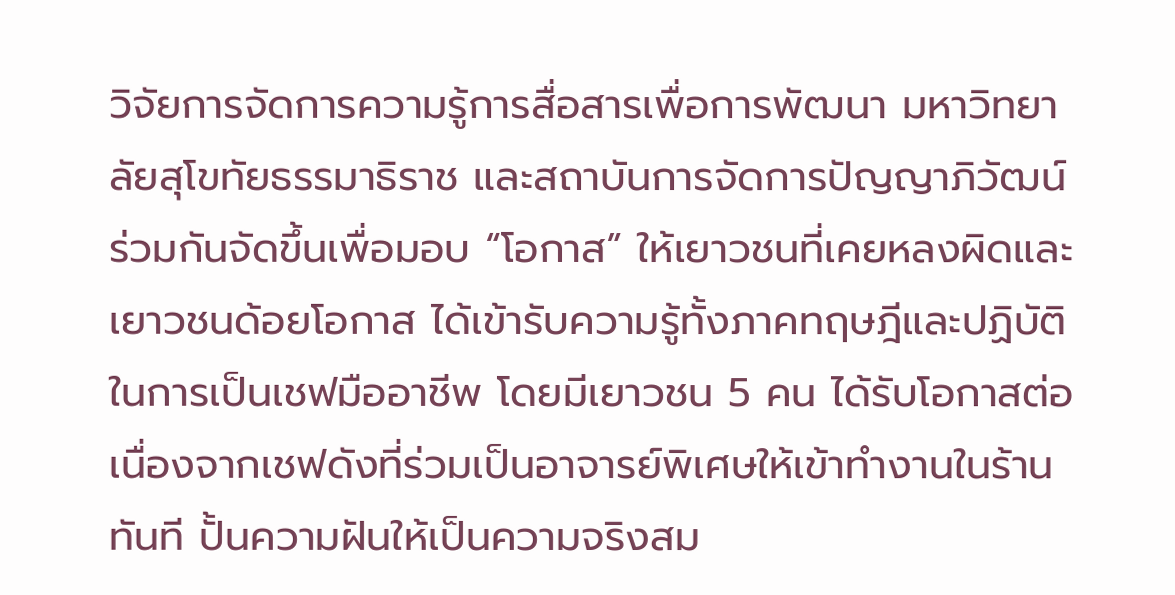วิจัยการจัดการความรู้การสื่อสารเพื่อการพัฒนา มหาวิทยาลัยสุโขทัยธรรมาธิราช และสถาบันการจัดการปัญญาภิวัฒน์ร่วมกันจัดขึ้นเพื่อมอบ “โอกาส” ให้เยาวชนที่เคยหลงผิดและเยาวชนด้อยโอกาส ได้เข้ารับความรู้ทั้งภาคทฤษฎีและปฏิบัติในการเป็นเชฟมืออาชีพ โดยมีเยาวชน 5 คน ได้รับโอกาสต่อเนื่องจากเชฟดังที่ร่วมเป็นอาจารย์พิเศษให้เข้าทำงานในร้านทันที ปั้นความฝันให้เป็นความจริงสม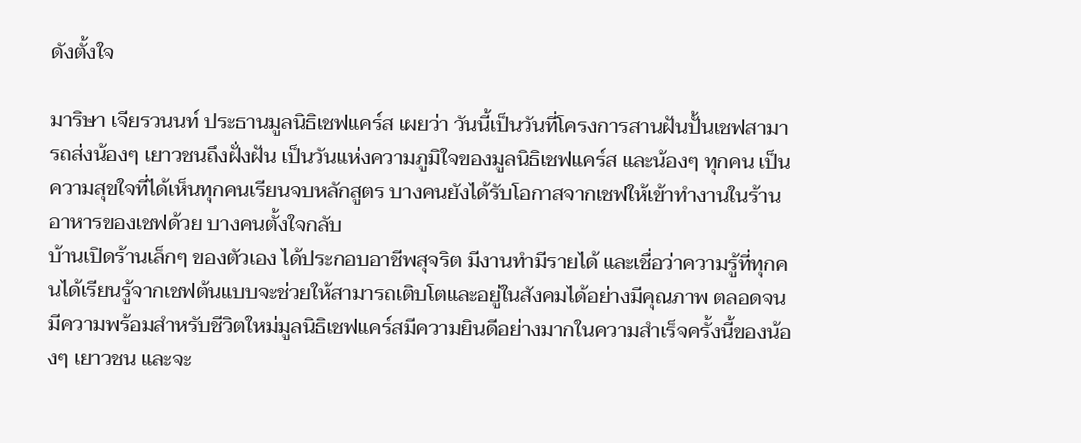ดังตั้งใจ

มาริษา เจียรวนนท์ ประธานมูลนิธิเชฟแคร์ส เผยว่า วันนี้เป็นวันที่โครงการสานฝันปั้นเชฟสามารถส่งน้องๆ เยาวชนถึงฝั่งฝัน เป็นวันแห่งความภูมิใจของมูลนิธิเชฟแคร์ส และน้องๆ ทุกคน เป็นความสุขใจที่ได้เห็นทุกคนเรียนจบหลักสูตร บางคนยังได้รับโอกาสจากเชฟให้เข้าทำงานในร้านอาหารของเชฟด้วย บางคนตั้งใจกลับ
บ้านเปิดร้านเล็กๆ ของตัวเอง ได้ประกอบอาชีพสุจริต มีงานทำมีรายได้ และเชื่อว่าความรู้ที่ทุกคนได้เรียนรู้จากเชฟต้นแบบจะช่วยให้สามารถเติบโตและอยู่ในสังคมได้อย่างมีคุณภาพ ตลอดจนมีความพร้อมสำหรับชีวิตใหม่มูลนิธิเชฟแคร์สมีความยินดีอย่างมากในความสำเร็จครั้งนี้ของน้องๆ เยาวชน และจะ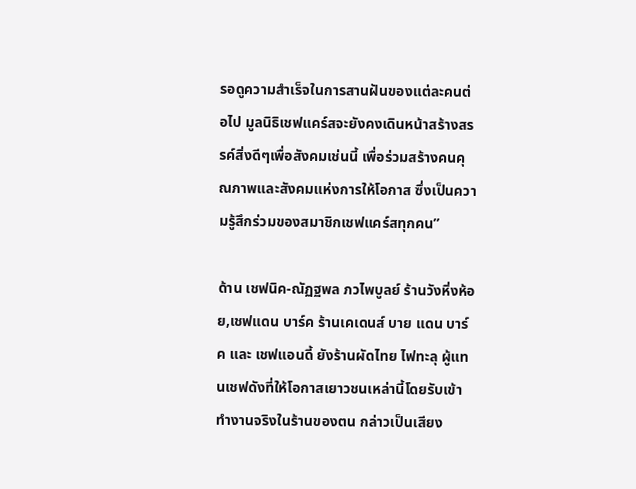รอดูความสำเร็จในการสานฝันของแต่ละคนต่อไป มูลนิธิเชฟแคร์สจะยังคงเดินหน้าสร้างสรรค์สิ่งดีๆเพื่อสังคมเช่นนี้ เพื่อร่วมสร้างคนคุณภาพและสังคมแห่งการให้โอกาส ซึ่งเป็นความรู้สึกร่วมของสมาชิกเชฟแคร์สทุกคน”

ด้าน เชฟนิค-ณัฏฐพล ภวไพบูลย์ ร้านวังหิ่งห้อย,เชฟแดน บาร์ค ร้านเคเดนส์ บาย แดน บาร์ค และ เชฟแอนดี้ ยังร้านผัดไทย ไฟทะลุ ผู้แทนเชฟดังที่ให้โอกาสเยาวชนเหล่านี้โดยรับเข้าทำงานจริงในร้านของตน กล่าวเป็นเสียง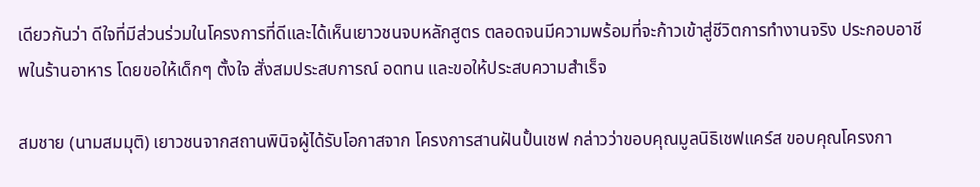เดียวกันว่า ดีใจที่มีส่วนร่วมในโครงการที่ดีและได้เห็นเยาวชนจบหลักสูตร ตลอดจนมีความพร้อมที่จะก้าวเข้าสู่ชีวิตการทำงานจริง ประกอบอาชีพในร้านอาหาร โดยขอให้เด็กๆ ตั้งใจ สั่งสมประสบการณ์ อดทน และขอให้ประสบความสำเร็จ

สมชาย (นามสมมุติ) เยาวชนจากสถานพินิจผู้ได้รับโอกาสจาก โครงการสานฝันปั้นเชฟ กล่าวว่าขอบคุณมูลนิธิเชฟแคร์ส ขอบคุณโครงกา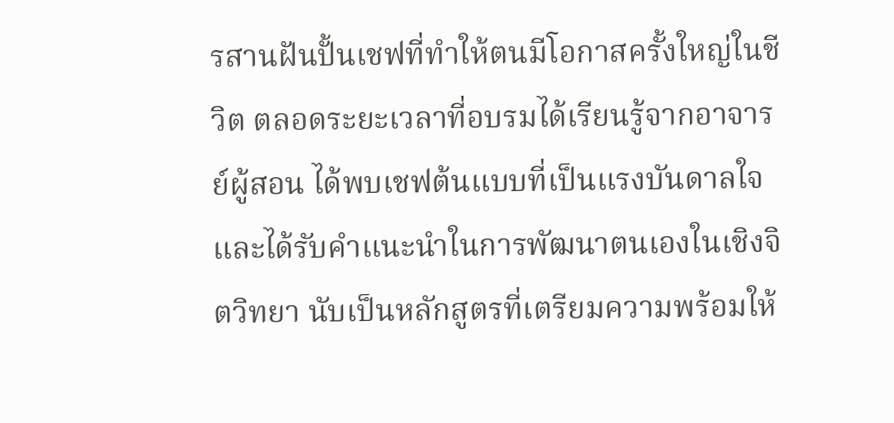รสานฝันปั้นเชฟที่ทำให้ตนมีโอกาสครั้งใหญ่ในชีวิต ตลอดระยะเวลาที่อบรมได้เรียนรู้จากอาจารย์ผู้สอน ได้พบเชฟต้นแบบที่เป็นแรงบันดาลใจ และได้รับคำแนะนำในการพัฒนาตนเองในเชิงจิตวิทยา นับเป็นหลักสูตรที่เตรียมความพร้อมให้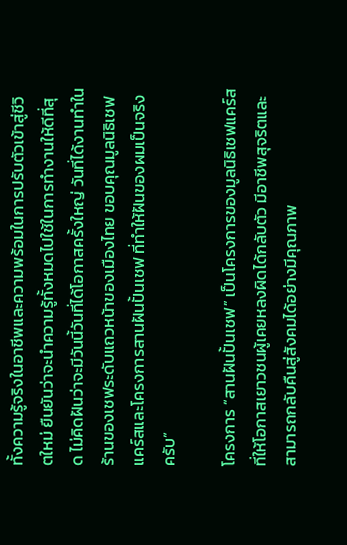ทั้งความรู้จริงในอาชีพและความพร้อมในการปรับตัวเข้าสู่ชีวิตใหม่ ยืนยันว่าจะนำความรู้ทั้งหมดไปใช้ในการทำงานให้ดีที่สุด ไม่คิดฝันว่าจะมีวันนี้วันที่ได้โอกาสครั้งใหญ่ วันที่ได้งานทำในร้านของเชฟระดับแถวหน้าของเมืองไทย ขอบคุณมูลนิธิเชฟแคร์สและโครงการสานฝันปั้นเชฟ ที่ทำให้ฝันของผมเป็นจริงครับ”

โครงการ “สานฝันปั้นเชฟ” เป็นโครงการของมูลนิธิเชฟแคร์สที่ให้โอกาสเยาวชนผู้เคยหลงผิดได้กลับตัว มีอาชีพสุจริตและสามารถกลับคืนสู่สังคมได้อย่างมีคุณภาพ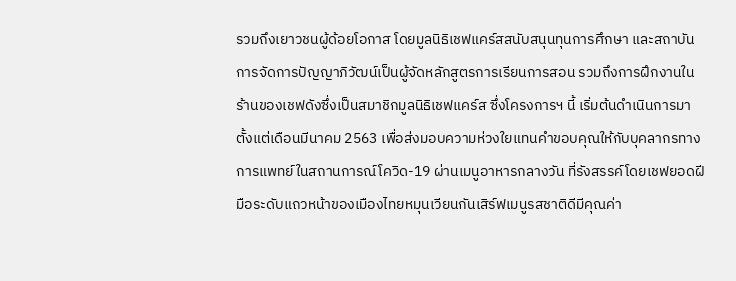รวมถึงเยาวชนผู้ด้อยโอกาส โดยมูลนิธิเชฟแคร์สสนับสนุนทุนการศึกษา และสถาบันการจัดการปัญญาภิวัฒน์เป็นผู้จัดหลักสูตรการเรียนการสอน รวมถึงการฝึกงานในร้านของเชฟดังซึ่งเป็นสมาชิกมูลนิธิเชฟแคร์ส ซึ่งโครงการฯ นี้ เริ่มต้นดำเนินการมาตั้งแต่เดือนมีนาคม 2563 เพื่อส่งมอบความห่วงใยแทนคำขอบคุณให้กับบุคลากรทางการแพทย์ในสถานการณ์โควิด-19 ผ่านเมนูอาหารกลางวัน ที่รังสรรค์โดยเชฟยอดฝีมือระดับแถวหน้าของเมืองไทยหมุนเวียนกันเสิร์ฟเมนูรสชาติดีมีคุณค่า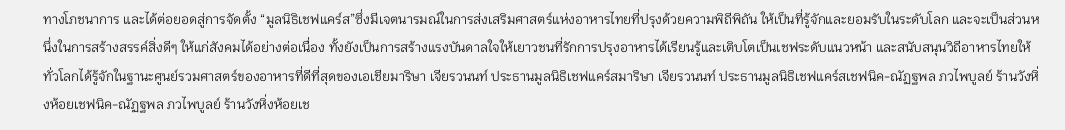ทางโภชนาการ และได้ต่อยอดสู่การจัดตั้ง “มูลนิธิเชฟแคร์ส”ซึ่งมีเจตนารมณ์ในการส่งเสริมศาสตร์แห่งอาหารไทยที่ปรุงด้วยความพิถีพิถัน ให้เป็นที่รู้จักและยอมรับในระดับโลก และจะเป็นส่วนหนึ่งในการสร้างสรรค์สิ่งดีๆ ให้แก่สังคมได้อย่างต่อเนื่อง ทั้งยังเป็นการสร้างแรงบันดาลใจให้เยาวชนที่รักการปรุงอาหารได้เรียนรู้และเติบโตเป็นเชฟระดับแนวหน้า และสนับสนุนวิถีอาหารไทยให้ทั่วโลกได้รู้จักในฐานะศูนย์รวมศาสตร์ของอาหารที่ดีที่สุดของเอเชียมาริษา เจียรวนนท์ ประธานมูลนิธิเชฟแคร์สมาริษา เจียรวนนท์ ประธานมูลนิธิเชฟแคร์สเชฟนิค-ณัฏฐพล ภวไพบูลย์ ร้านวังหิ่งห้อยเชฟนิค-ณัฏฐพล ภวไพบูลย์ ร้านวังหิ่งห้อยเช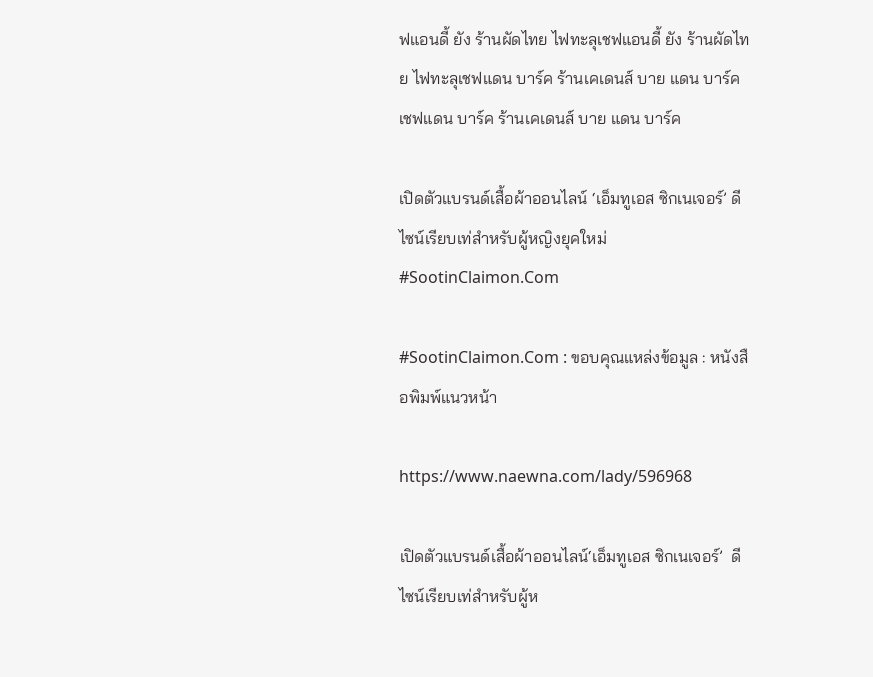ฟแอนดี้ ยัง ร้านผัดไทย ไฟทะลุเชฟแอนดี้ ยัง ร้านผัดไทย ไฟทะลุเชฟแดน บาร์ค ร้านเคเดนส์ บาย แดน บาร์คเชฟแดน บาร์ค ร้านเคเดนส์ บาย แดน บาร์ค

เปิดตัวแบรนด์เสื้อผ้าออนไลน์ ‘เอ็มทูเอส ซิกเนเจอร์’ ดีไซน์เรียบเท่สำหรับผู้หญิงยุคใหม่ #SootinClaimon.Com

#SootinClaimon.Com : ขอบคุณแหล่งข้อมูล : หนังสือพิมพ์แนวหน้า

https://www.naewna.com/lady/596968

เปิดตัวแบรนด์เสื้อผ้าออนไลน์‘เอ็มทูเอส ซิกเนเจอร์’  ดีไซน์เรียบเท่สำหรับผู้ห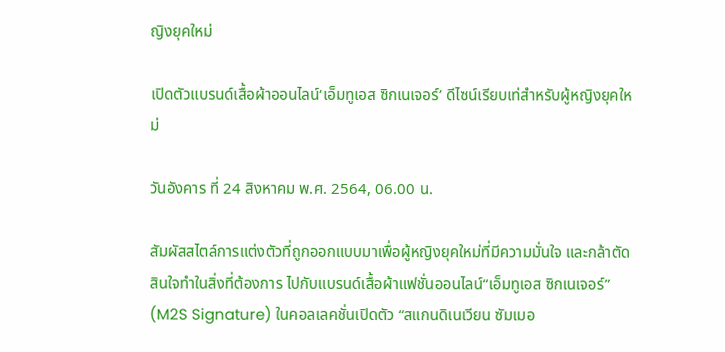ญิงยุคใหม่

เปิดตัวแบรนด์เสื้อผ้าออนไลน์‘เอ็มทูเอส ซิกเนเจอร์’ ดีไซน์เรียบเท่สำหรับผู้หญิงยุคใหม่

วันอังคาร ที่ 24 สิงหาคม พ.ศ. 2564, 06.00 น.

สัมผัสสไตล์การแต่งตัวที่ถูกออกแบบมาเพื่อผู้หญิงยุคใหม่ที่มีความมั่นใจ และกล้าตัดสินใจทำในสิ่งที่ต้องการ ไปกับแบรนด์เสื้อผ้าแฟชั่นออนไลน์“เอ็มทูเอส ซิกเนเจอร์” (M2S Signature) ในคอลเลคชั่นเปิดตัว “สแกนดิเนเวียน ซัมเมอ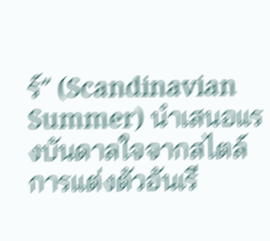ร์” (Scandinavian Summer) นำเสนอแรงบันดาลใจจากสไตล์การแต่งตัวอันเรี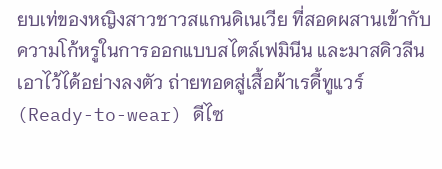ยบเท่ของหญิงสาวชาวสแกนดิเนเวีย ที่สอดผสานเข้ากับความโก้หรูในการออกแบบสไตล์เฟมินีน และมาสคิวลีนเอาไว้ได้อย่างลงตัว ถ่ายทอดสู่เสื้อผ้าเรดี้ทูแวร์ (Ready-to-wear) ดีไซ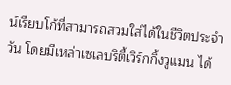น์เรียบโก้ที่สามารถสวมใส่ได้ในชีวิตประจำวัน โดยมีเหล่าเซเลบริตี้เวิร์กกิ้งวูแมน ได้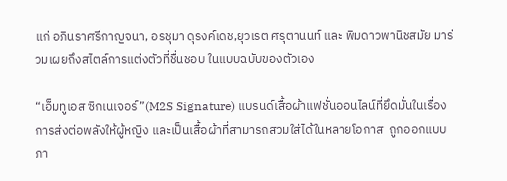แก่ อภินราศรีกาญจนา, อรชุมา ดุรงค์เดช,ยุวเรต ศรุตานนท์ และ พิมดาวพานิชสมัย มาร่วมเผยถึงสไตล์การแต่งตัวที่ชื่นชอบ ในแบบฉบับของตัวเอง

“เอ็มทูเอส ซิกเนเจอร์”(M2S Signature) แบรนด์เสื้อผ้าแฟชั่นออนไลน์ที่ยึดมั่นในเรื่องการส่งต่อพลังให้ผู้หญิง และเป็นเสื้อผ้าที่สามารถสวมใส่ได้ในหลายโอกาส  ถูกออกแบบภา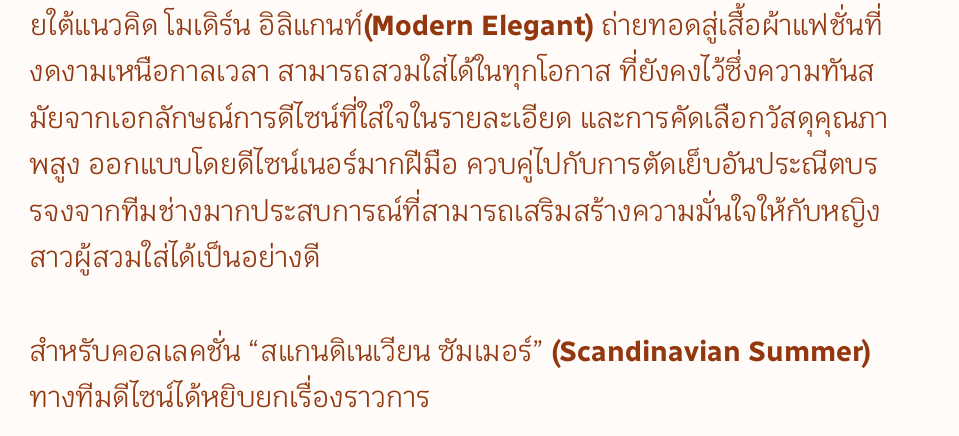ยใต้แนวคิด โมเดิร์น อิลิแกนท์(Modern Elegant) ถ่ายทอดสู่เสื้อผ้าแฟชั่นที่งดงามเหนือกาลเวลา สามารถสวมใส่ได้ในทุกโอกาส ที่ยังคงไว้ซึ่งความทันสมัยจากเอกลักษณ์การดีไซน์ที่ใส่ใจในรายละเอียด และการคัดเลือกวัสดุคุณภาพสูง ออกแบบโดยดีไซน์เนอร์มากฝีมือ ควบคู่ไปกับการตัดเย็บอันประณีตบรรจงจากทีมช่างมากประสบการณ์ที่สามารถเสริมสร้างความมั่นใจให้กับหญิงสาวผู้สวมใส่ได้เป็นอย่างดี

สำหรับคอลเลคชั่น “สแกนดิเนเวียน ซัมเมอร์” (Scandinavian Summer) ทางทีมดีไซน์ได้หยิบยกเรื่องราวการ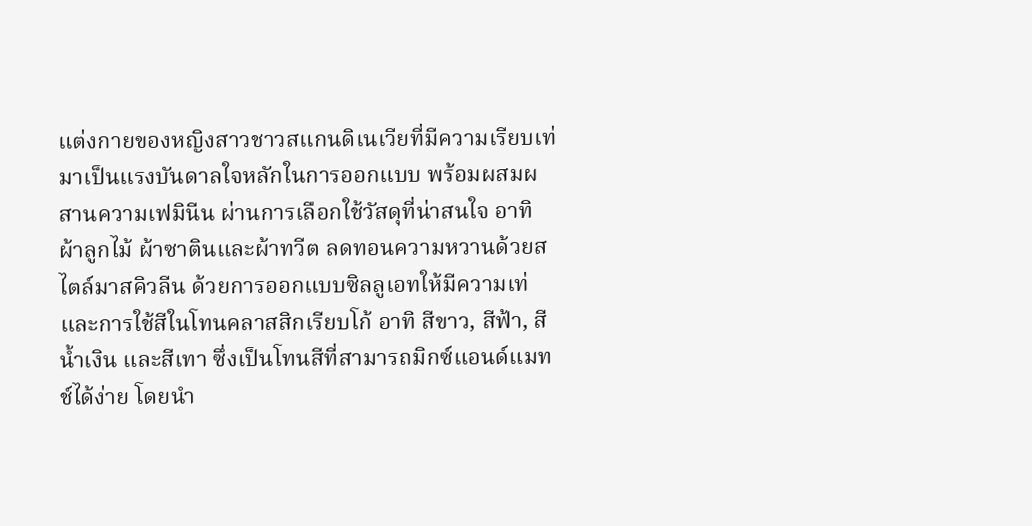แต่งกายของหญิงสาวชาวสแกนดิเนเวียที่มีความเรียบเท่มาเป็นแรงบันดาลใจหลักในการออกแบบ พร้อมผสมผสานความเฟมินีน ผ่านการเลือกใช้วัสดุที่น่าสนใจ อาทิ ผ้าลูกไม้ ผ้าซาตินและผ้าทวีต ลดทอนความหวานด้วยสไตล์มาสคิวลีน ด้วยการออกแบบซิลลูเอทให้มีความเท่และการใช้สีในโทนคลาสสิกเรียบโก้ อาทิ สีขาว, สีฟ้า, สีน้ำเงิน และสีเทา ซึ่งเป็นโทนสีที่สามารถมิกซ์แอนด์แมทช์ได้ง่าย โดยนำ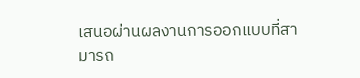เสนอผ่านผลงานการออกแบบที่สามารถ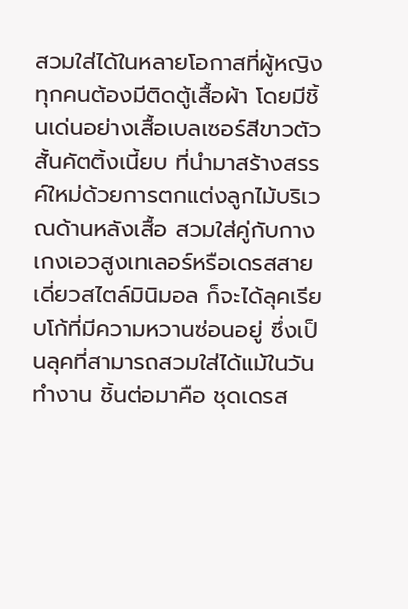สวมใส่ได้ในหลายโอกาสที่ผู้หญิงทุกคนต้องมีติดตู้เสื้อผ้า โดยมีชิ้นเด่นอย่างเสื้อเบลเซอร์สีขาวตัวสั้นคัตติ้งเนี้ยบ ที่นำมาสร้างสรรค์ใหม่ด้วยการตกแต่งลูกไม้บริเวณด้านหลังเสื้อ สวมใส่คู่กับกางเกงเอวสูงเทเลอร์หรือเดรสสายเดี่ยวสไตล์มินิมอล ก็จะได้ลุคเรียบโก้ที่มีความหวานซ่อนอยู่ ซึ่งเป็นลุคที่สามารถสวมใส่ได้แม้ในวันทำงาน ชิ้นต่อมาคือ ชุดเดรส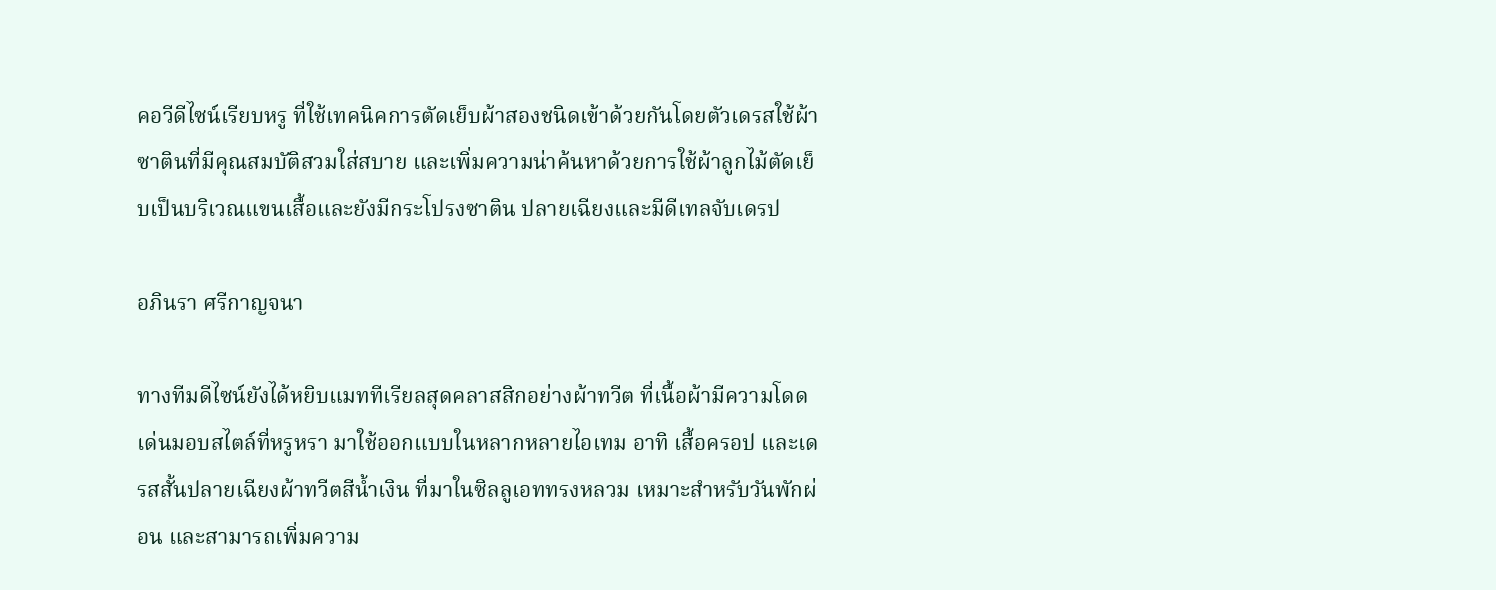คอวีดีไซน์เรียบหรู ที่ใช้เทคนิคการตัดเย็บผ้าสองชนิดเข้าด้วยกันโดยตัวเดรสใช้ผ้าซาตินที่มีคุณสมบัติสวมใส่สบาย และเพิ่มความน่าค้นหาด้วยการใช้ผ้าลูกไม้ตัดเย็บเป็นบริเวณแขนเสื้อและยังมีกระโปรงซาติน ปลายเฉียงและมีดีเทลจับเดรป

อภินรา ศรีกาญจนา

ทางทีมดีไซน์ยังได้หยิบแมททีเรียลสุดคลาสสิกอย่างผ้าทวีต ที่เนื้อผ้ามีความโดดเด่นมอบสไตล์ที่หรูหรา มาใช้ออกแบบในหลากหลายไอเทม อาทิ เสื้อครอป และเดรสสั้นปลายเฉียงผ้าทวีตสีน้ำเงิน ที่มาในซิลลูเอททรงหลวม เหมาะสำหรับวันพักผ่อน และสามารถเพิ่มความ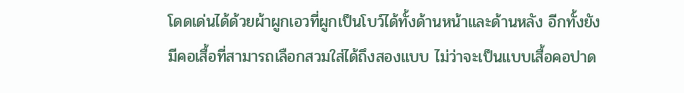โดดเด่นได้ด้วยผ้าผูกเอวที่ผูกเป็นโบว์ได้ทั้งด้านหน้าและด้านหลัง อีกทั้งยังมีคอเสื้อที่สามารถเลือกสวมใส่ได้ถึงสองแบบ ไม่ว่าจะเป็นแบบเสื้อคอปาด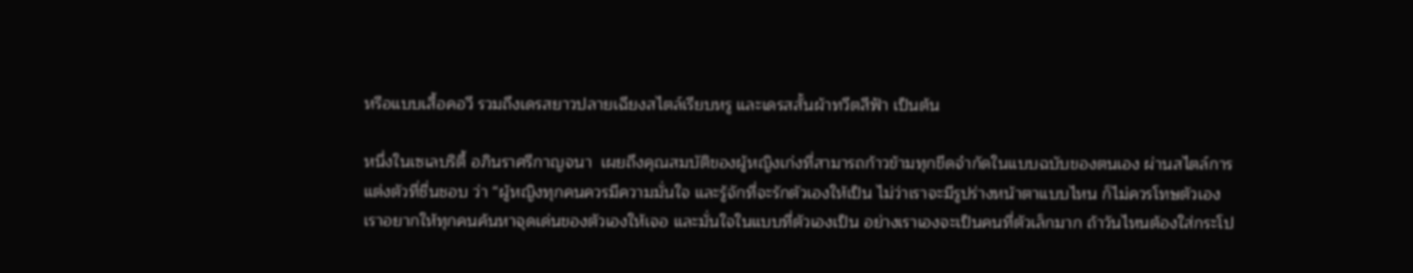หรือแบบเสื้อคอวี รวมถึงเดรสยาวปลายเฉียงสไตล์เรียบหรู และเดรสสั้นผ้าทวีตสีฟ้า เป็นต้น

หนึ่งในเซเลบริตี้ อภินราศรีกาญจนา  เผยถึงคุณสมบัติของผู้หญิงเก่งที่สามารถก้าวข้ามทุกขีดจำกัดในแบบฉบับของตนเอง ผ่านสไตล์การแต่งตัวที่ชื่นชอบ ว่า “ผู้หญิงทุกคนควรมีความมั่นใจ และรู้จักที่จะรักตัวเองให้เป็น ไม่ว่าเราจะมีรูปร่างหน้าตาแบบไหน ก็ไม่ควรโทษตัวเอง เราอยากให้ทุกคนค้นหาจุดเด่นของตัวเองให้เจอ และมั่นใจในแบบที่ตัวเองเป็น อย่างเราเองจะเป็นคนที่ตัวเล็กมาก ถ้าวันไหนต้องใส่กระโป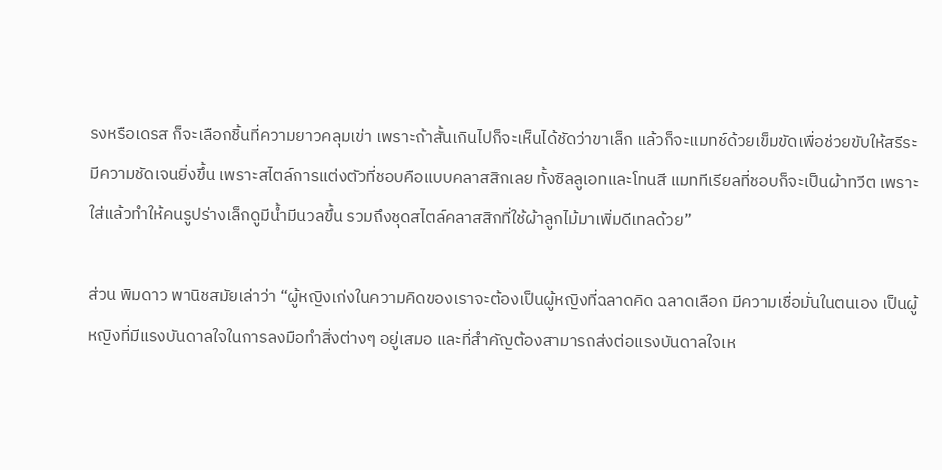รงหรือเดรส ก็จะเลือกชิ้นที่ความยาวคลุมเข่า เพราะถ้าสั้นเกินไปก็จะเห็นได้ชัดว่าขาเล็ก แล้วก็จะแมทช์ด้วยเข็มขัดเพื่อช่วยขับให้สรีระมีความชัดเจนยิ่งขึ้น เพราะสไตล์การแต่งตัวที่ชอบคือแบบคลาสสิกเลย ทั้งซิลลูเอทและโทนสี แมททีเรียลที่ชอบก็จะเป็นผ้าทวีต เพราะใส่แล้วทำให้คนรูปร่างเล็กดูมีน้ำมีนวลขึ้น รวมถึงชุดสไตล์คลาสสิกที่ใช้ผ้าลูกไม้มาเพิ่มดีเทลด้วย”

ส่วน พิมดาว พานิชสมัยเล่าว่า “ผู้หญิงเก่งในความคิดของเราจะต้องเป็นผู้หญิงที่ฉลาดคิด ฉลาดเลือก มีความเชื่อมั่นในตนเอง เป็นผู้หญิงที่มีแรงบันดาลใจในการลงมือทำสิ่งต่างๆ อยู่เสมอ และที่สำคัญต้องสามารถส่งต่อแรงบันดาลใจเห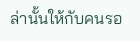ล่านั้นให้กับคนรอ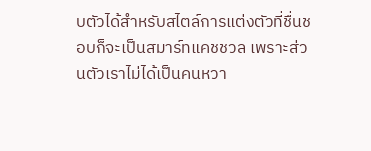บตัวได้สำหรับสไตล์การแต่งตัวที่ชื่นชอบก็จะเป็นสมาร์ทแคชชวล เพราะส่วนตัวเราไม่ได้เป็นคนหวา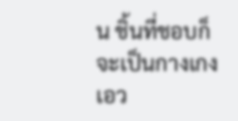น ชิ้นที่ชอบก็จะเป็นกางเกงเอว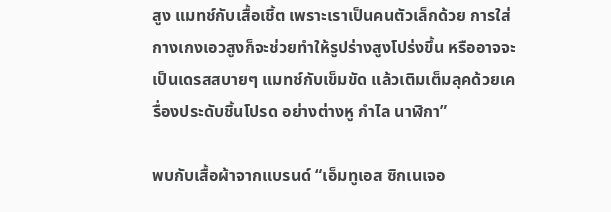สูง แมทช์กับเสื้อเชิ้ต เพราะเราเป็นคนตัวเล็กด้วย การใส่กางเกงเอวสูงก็จะช่วยทำให้รูปร่างสูงโปร่งขึ้น หรืออาจจะเป็นเดรสสบายๆ แมทช์กับเข็มขัด แล้วเติมเต็มลุคด้วยเครื่องประดับชิ้นโปรด อย่างต่างหู กำไล นาฬิกา”

พบกับเสื้อผ้าจากแบรนด์ “เอ็มทูเอส ซิกเนเจอ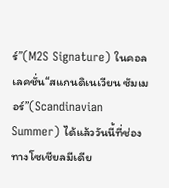ร์”(M2S Signature) ในคอลเลคชั่น“สแกนดิเนเวียน ซัมเมอร์”(Scandinavian Summer) ได้แล้ววันนี้ที่ช่องทางโซเชียลมีเดีย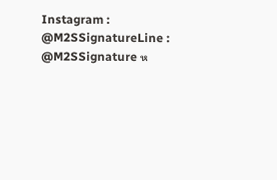Instagram : @M2SSignatureLine : @M2SSignature ห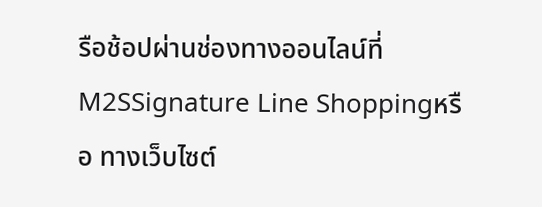รือช้อปผ่านช่องทางออนไลน์ที่M2SSignature Line Shoppingหรือ ทางเว็บไซต์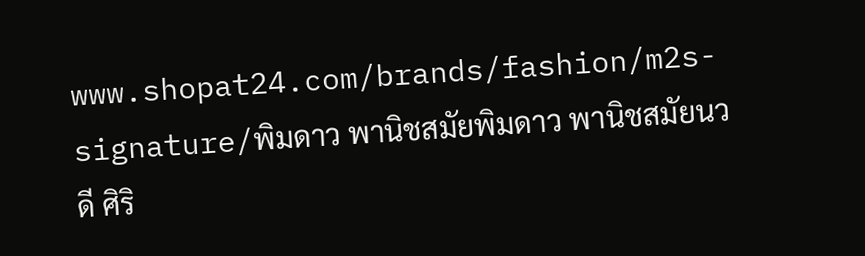www.shopat24.com/brands/fashion/m2s-signature/พิมดาว พานิชสมัยพิมดาว พานิชสมัยนวดี ศิริ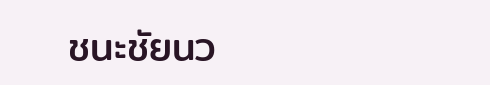ชนะชัยนว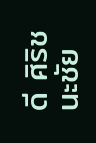ดี ศิริชนะชัย